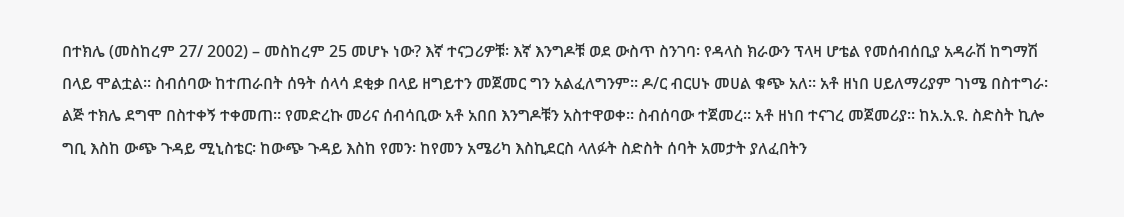በተክሌ (መስከረም 27/ 2002) – መስከረም 25 መሆኑ ነው? እኛ ተናጋሪዎቹ፡ እኛ እንግዶቹ ወደ ውስጥ ስንገባ፡ የዳላስ ክራውን ፕላዛ ሆቴል የመሰብሰቢያ አዳራሽ ከግማሽ በላይ ሞልቷል። ስብሰባው ከተጠራበት ሰዓት ሰላሳ ደቂቃ በላይ ዘግይተን መጀመር ግን አልፈለግንም። ዶ/ር ብርሀኑ መሀል ቁጭ አለ። አቶ ዘነበ ሀይለማሪያም ገነሜ በስተግራ፡ ልጅ ተክሌ ደግሞ በስተቀኝ ተቀመጠ። የመድረኩ መሪና ሰብሳቢው አቶ አበበ እንግዶቹን አስተዋወቀ። ስብሰባው ተጀመረ። አቶ ዘነበ ተናገረ መጀመሪያ። ከአ.አ.ዩ. ስድስት ኪሎ ግቢ እስከ ውጭ ጉዳይ ሚኒስቴር፡ ከውጭ ጉዳይ እስከ የመን፡ ከየመን አሜሪካ እስኪደርስ ላለፉት ስድስት ሰባት አመታት ያለፈበትን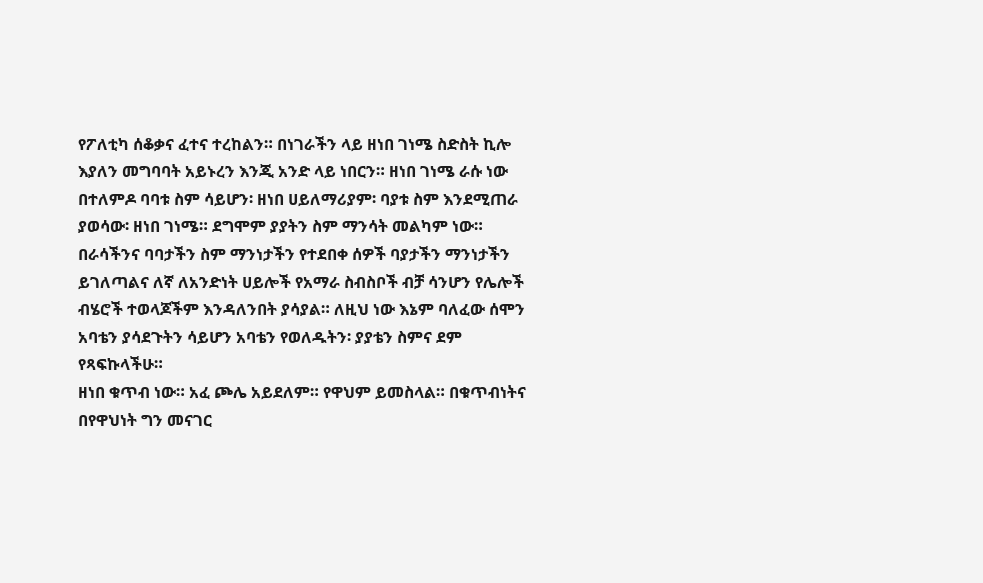የፖለቲካ ሰቆቃና ፈተና ተረከልን። በነገራችን ላይ ዘነበ ገነሜ ስድስት ኪሎ እያለን መግባባት አይኑረን እንጂ አንድ ላይ ነበርን። ዘነበ ገነሜ ራሱ ነው በተለምዶ ባባቱ ስም ሳይሆን፡ ዘነበ ሀይለማሪያም፡ ባያቱ ስም እንደሚጠራ ያወሳው፡ ዘነበ ገነሜ። ደግሞም ያያትን ስም ማንሳት መልካም ነው። በራሳችንና ባባታችን ስም ማንነታችን የተደበቀ ሰዎች ባያታችን ማንነታችን ይገለጣልና ለኛ ለአንድነት ሀይሎች የአማራ ስብስቦች ብቻ ሳንሆን የሌሎች ብሄሮች ተወላጆችም እንዳለንበት ያሳያል። ለዚህ ነው እኔም ባለፈው ሰሞን አባቴን ያሳደጉትን ሳይሆን አባቴን የወለዱትን፡ ያያቴን ስምና ደም የጻፍኩላችሁ።
ዘነበ ቁጥብ ነው። አፈ ጮሌ አይደለም። የዋህም ይመስላል። በቁጥብነትና በየዋህነት ግን መናገር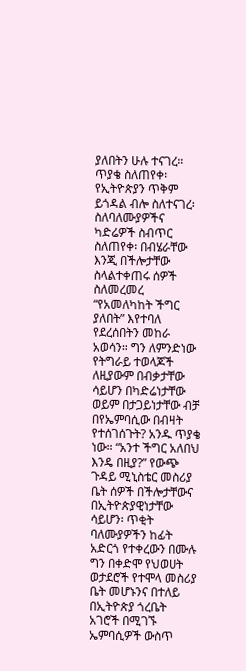ያለበትን ሁሉ ተናገረ። ጥያቄ ስለጠየቀ፡ የኢትዮጵያን ጥቅም ይጎዳል ብሎ ስለተናገረ፡ ስለባለሙያዎችና ካድሬዎች ስብጥር ስለጠየቀ፡ በብሄራቸው እንጂ በችሎታቸው ስላልተቀጠሩ ሰዎች ስለመረመረ “የአመለካከት ችግር ያለበት” እየተባለ የደረሰበትን መከራ አወሳን። ግን ለምንድነው የትግራይ ተወላጆች ለዚያውም በብቃታቸው ሳይሆን በካድሬነታቸው ወይም በታጋይነታቸው ብቻ በየኤምባሲው በብዛት የተሰገሰጉት? አንዱ ጥያቄ ነው። “አንተ ችግር አለበህ እንዴ በዚያ?” የውጭ ጉዳይ ሚኒስቴር መስሪያ ቤት ሰዎች በችሎታቸውና በኢትዮጵያዊነታቸው ሳይሆን፡ ጥቂት ባለሙያዎችን ከፊት አድርጎ የተቀረውን በሙሉ ግን በቀድሞ የህወሀት ወታደሮች የተሞላ መስሪያ ቤት መሆኑንና በተለይ በኢትዮጵያ ጎረቤት አገሮች በሚገኙ ኤምባሲዎች ውስጥ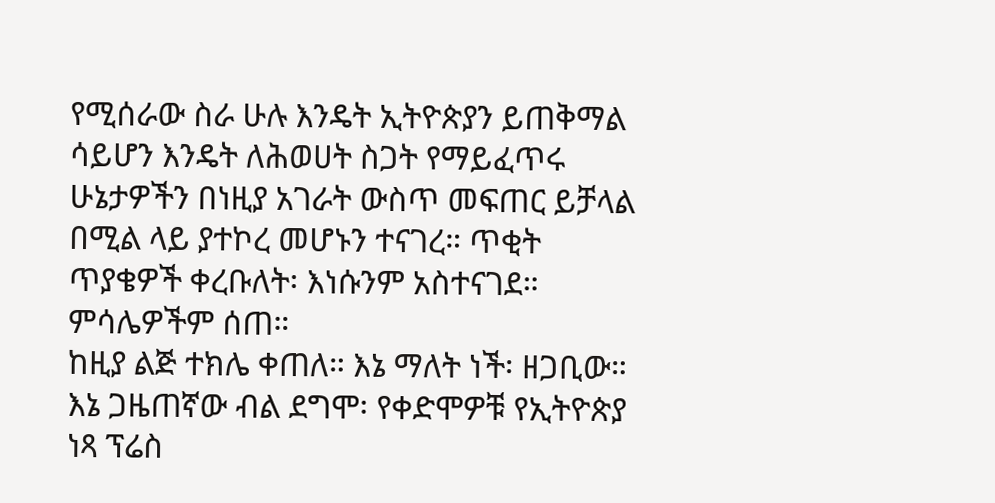የሚሰራው ስራ ሁሉ እንዴት ኢትዮጵያን ይጠቅማል ሳይሆን እንዴት ለሕወሀት ስጋት የማይፈጥሩ ሁኔታዎችን በነዚያ አገራት ውስጥ መፍጠር ይቻላል በሚል ላይ ያተኮረ መሆኑን ተናገረ። ጥቂት ጥያቄዎች ቀረቡለት፡ እነሱንም አስተናገደ። ምሳሌዎችም ሰጠ።
ከዚያ ልጅ ተክሌ ቀጠለ። እኔ ማለት ነች፡ ዘጋቢው። እኔ ጋዜጠኛው ብል ደግሞ፡ የቀድሞዎቹ የኢትዮጵያ ነጻ ፕሬስ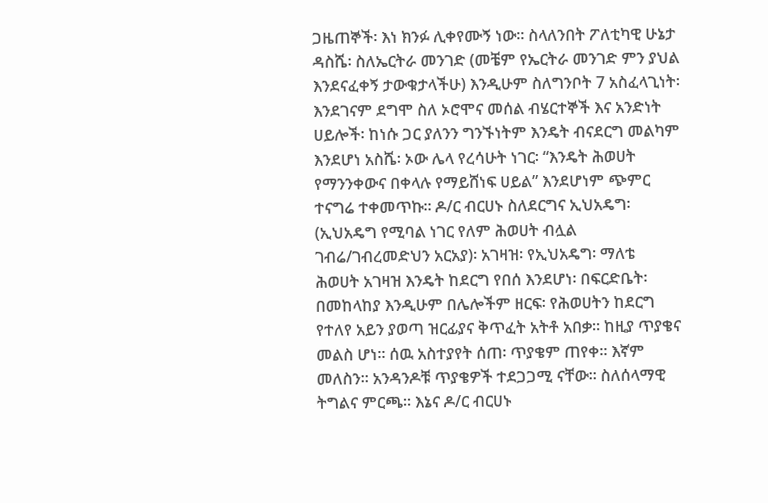ጋዜጠኞች፡ እነ ክንፉ ሊቀየሙኝ ነው። ስላለንበት ፖለቲካዊ ሁኔታ ዳስሼ፡ ስለኤርትራ መንገድ (መቼም የኤርትራ መንገድ ምን ያህል እንደናፈቀኝ ታውቁታላችሁ) እንዲሁም ስለግንቦት 7 አስፈላጊነት፡ እንደገናም ደግሞ ስለ ኦሮሞና መሰል ብሄርተኞች እና አንድነት ሀይሎች፡ ከነሱ ጋር ያለንን ግንኙነትም እንዴት ብናደርግ መልካም እንደሆነ አስሼ፡ ኦው ሌላ የረሳሁት ነገር፡ “እንዴት ሕወሀት የማንንቀውና በቀላሉ የማይሸነፍ ሀይል” እንደሆነም ጭምር ተናግሬ ተቀመጥኩ። ዶ/ር ብርሀኑ ስለደርግና ኢህአዴግ፡ (ኢህአዴግ የሚባል ነገር የለም ሕወሀት ብሏል ገብሬ/ገብረመድህን አርአያ)፡ አገዛዝ፡ የኢህአዴግ፡ ማለቴ ሕወሀት አገዛዝ እንዴት ከደርግ የበሰ እንደሆነ፡ በፍርድቤት፡ በመከላከያ እንዲሁም በሌሎችም ዘርፍ፡ የሕወሀትን ከደርግ የተለየ አይን ያወጣ ዝርፊያና ቅጥፈት አትቶ አበቃ። ከዚያ ጥያቄና መልስ ሆነ። ሰዉ አስተያየት ሰጠ፡ ጥያቄም ጠየቀ። እኛም መለስን። አንዳንዶቹ ጥያቄዎች ተደጋጋሚ ናቸው። ስለሰላማዊ ትግልና ምርጫ። እኔና ዶ/ር ብርሀኑ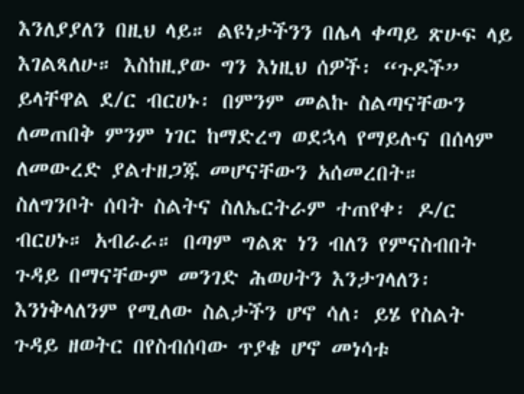እንለያያለን በዚህ ላይ። ልዩነታችንን በሌላ ቀጣይ ጽሁፍ ላይ እገልጻለሁ። እስከዚያው ግን እነዚህ ሰዎች፡ “ጉዶች” ይላቸዋል ደ/ር ብርሀኑ፡ በምንም መልኩ ስልጣናቸውን ለመጠበቅ ምንም ነገር ከማድረግ ወደኋላ የማይሉና በሰላም ለመውረድ ያልተዘጋጁ መሆናቸውን አሰመረበት።
ስለግንቦት ሰባት ስልትና ስለኤርትራም ተጠየቀ፡ ዶ/ር ብርሀኑ። አብራራ። በጣም ግልጽ ነን ብለን የምናስብበት ጉዳይ በማናቸውም መንገድ ሕወሀትን እንታገላለን፡ እንነቅላለንም የሚለው ስልታችን ሆኖ ሳለ፡ ይሄ የስልት ጉዳይ ዘወትር በየስብሰባው ጥያቄ ሆኖ መነሳቱ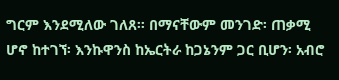ግርም እንደሚለው ገለጸ። በማናቸውም መንገድ፡ ጠቃሚ ሆኖ ከተገኘ፡ እንኩዋንስ ከኤርትራ ከጋኔንም ጋር ቢሆን፡ አብሮ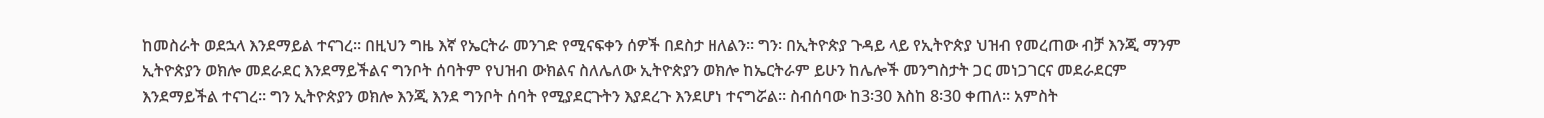ከመስራት ወደኋላ እንደማይል ተናገረ። በዚህን ግዜ እኛ የኤርትራ መንገድ የሚናፍቀን ሰዎች በደስታ ዘለልን። ግን፡ በኢትዮጵያ ጉዳይ ላይ የኢትዮጵያ ህዝብ የመረጠው ብቻ እንጂ ማንም ኢትዮጵያን ወክሎ መደራደር እንደማይችልና ግንቦት ሰባትም የህዝብ ውክልና ስለሌለው ኢትዮጵያን ወክሎ ከኤርትራም ይሁን ከሌሎች መንግስታት ጋር መነጋገርና መደራደርም እንደማይችል ተናገረ። ግን ኢትዮጵያን ወክሎ እንጂ እንደ ግንቦት ሰባት የሚያደርጉትን እያደረጉ እንደሆነ ተናግሯል። ስብሰባው ከ3፡30 እስከ 8፡30 ቀጠለ። አምስት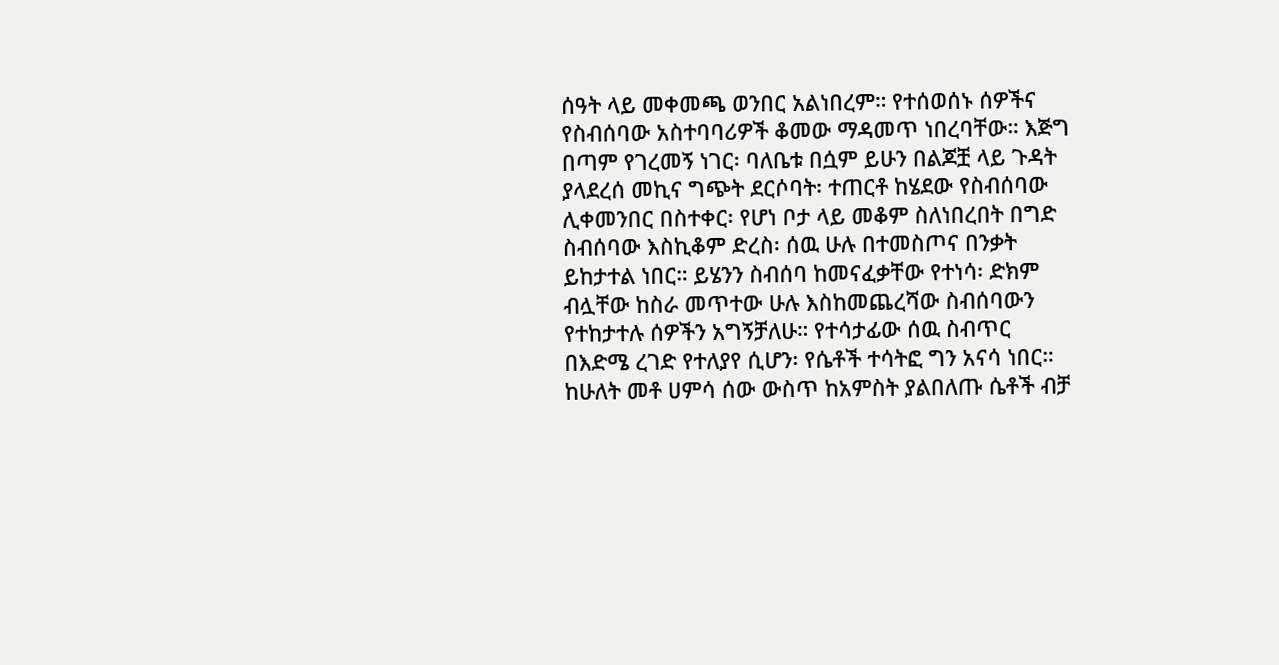ሰዓት ላይ መቀመጫ ወንበር አልነበረም። የተሰወሰኑ ሰዎችና የስብሰባው አስተባባሪዎች ቆመው ማዳመጥ ነበረባቸው። እጅግ በጣም የገረመኝ ነገር፡ ባለቤቱ በሷም ይሁን በልጆቿ ላይ ጉዳት ያላደረሰ መኪና ግጭት ደርሶባት፡ ተጠርቶ ከሄደው የስብሰባው ሊቀመንበር በስተቀር፡ የሆነ ቦታ ላይ መቆም ስለነበረበት በግድ ስብሰባው እስኪቆም ድረስ፡ ሰዉ ሁሉ በተመስጦና በንቃት ይከታተል ነበር። ይሄንን ስብሰባ ከመናፈቃቸው የተነሳ፡ ድክም ብሏቸው ከስራ መጥተው ሁሉ እስከመጨረሻው ስብሰባውን የተከታተሉ ሰዎችን አግኝቻለሁ። የተሳታፊው ሰዉ ስብጥር በእድሜ ረገድ የተለያየ ሲሆን፡ የሴቶች ተሳትፎ ግን አናሳ ነበር።
ከሁለት መቶ ሀምሳ ሰው ውስጥ ከአምስት ያልበለጡ ሴቶች ብቻ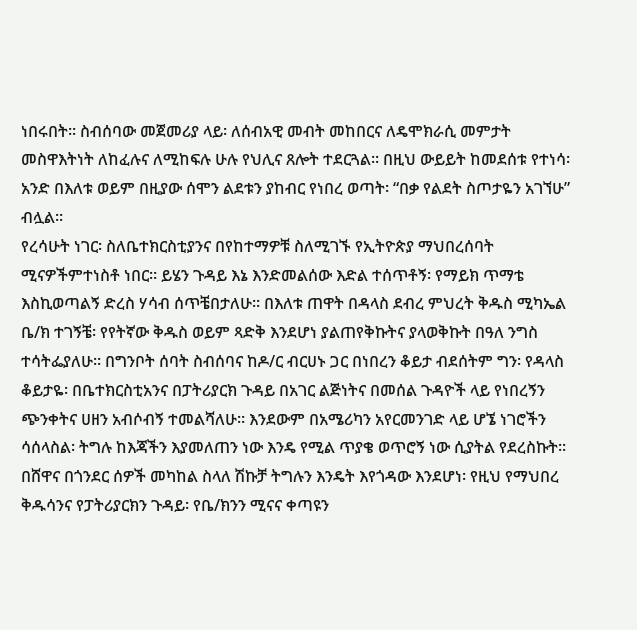ነበሩበት። ስብሰባው መጀመሪያ ላይ፡ ለሰብአዊ መብት መከበርና ለዴሞክራሲ መምታት መስዋእትነት ለከፈሉና ለሚከፍሉ ሁሉ የህሊና ጸሎት ተደርጓል። በዚህ ውይይት ከመደሰቱ የተነሳ፡ አንድ በእለቱ ወይም በዚያው ሰሞን ልደቱን ያከብር የነበረ ወጣት፡ “በቃ የልደት ስጦታዬን አገኘሁ” ብሏል።
የረሳሁት ነገር፡ ስለቤተክርስቲያንና በየከተማዎቹ ስለሚገኙ የኢትዮጵያ ማህበረሰባት ሚናዎችምተነስቶ ነበር። ይሄን ጉዳይ እኔ እንድመልሰው እድል ተሰጥቶኝ፡ የማይክ ጥማቴ እስኪወጣልኝ ድረስ ሃሳብ ሰጥቼበታለሁ። በእለቱ ጠዋት በዳላስ ደብረ ምህረት ቅዱስ ሚካኤል ቤ/ክ ተገኝቼ፡ የየትኛው ቅዱስ ወይም ጻድቅ እንደሆነ ያልጠየቅኩትና ያላወቅኩት በዓለ ንግስ ተሳትፌያለሁ። በግንቦት ሰባት ስብሰባና ከዶ/ር ብርሀኑ ጋር በነበረን ቆይታ ብደሰትም ግን፡ የዳላስ ቆይታዬ፡ በቤተክርስቲአንና በፓትሪያርክ ጉዳይ በአገር ልጅነትና በመሰል ጉዳዮች ላይ የነበረኝን ጭንቀትና ሀዘን አብሶብኝ ተመልሻለሁ። እንደውም በአሜሪካን አየርመንገድ ላይ ሆኜ ነገሮችን ሳሰላስል፡ ትግሉ ከእጃችን እያመለጠን ነው እንዴ የሚል ጥያቄ ወጥሮኝ ነው ሲያትል የደረስኩት። በሸዋና በጎንደር ሰዎች መካከል ስላለ ሽኩቻ ትግሉን እንዴት እየጎዳው እንደሆነ፡ የዚህ የማህበረ ቅዱሳንና የፓትሪያርክን ጉዳይ፡ የቤ/ክንን ሚናና ቀጣዩን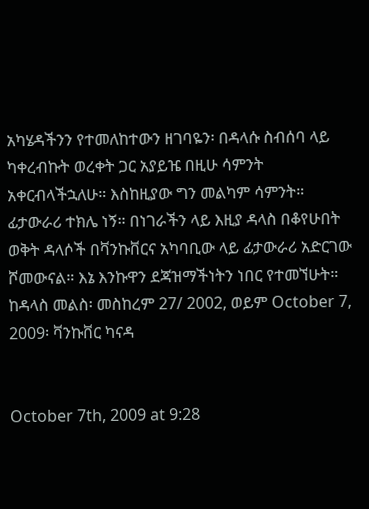አካሄዳችንን የተመለከተውን ዘገባዬን፡ በዳላሱ ስብሰባ ላይ ካቀረብኩት ወረቀት ጋር አያይዤ በዚሁ ሳምንት አቀርብላችኋለሁ። እስከዚያው ግን መልካም ሳምንት።
ፊታውራሪ ተክሌ ነኝ። በነገራችን ላይ እዚያ ዳላስ በቆየሁበት ወቅት ዳላሶች በቫንኩቨርና አካባቢው ላይ ፊታውራሪ አድርገው ሾመውናል። እኔ እንኩዋን ደጃዝማችነትን ነበር የተመኘሁት።
ከዳላስ መልስ፡ መስከረም 27/ 2002, ወይም October 7, 2009፡ ቫንኩቨር ካናዳ


October 7th, 2009 at 9:28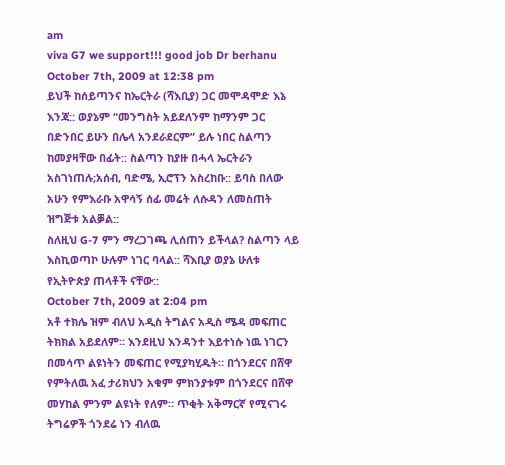am
viva G7 we support!!! good job Dr berhanu
October 7th, 2009 at 12:38 pm
ይህች ከሰይጣንና ከኤርትራ (ሻእቢያ) ጋር መሞዳሞድ እኔ እንጃ:: ወያኔም “መንግስት አይደለንም ከማንም ጋር በድንበር ይሁን በሌላ አንደራደርም” ይሉ ነበር ስልጣን ከመያዛቸው በፊት:: ስልጣን ከያዙ በሓላ ኤርትራን አስገነጠሉ;አሰብ, ባድሜ, ኢሮፕን አስረከቡ:: ይባስ በለው አሁን የምእራቡ አዋሳኝ ሰፊ መሬት ለሱዳን ለመስጠት ዝግጅቱ አልቓል::
ስለዚህ G-7 ምን ማረጋገጫ ሊሰጠን ይችላል? ስልጣን ላይ እስኪወጣኮ ሁሉም ነገር ባላል:: ሻእቢያ ወያኔ ሁለቱ የኢትዮጵያ ጠላቶች ናቸው::
October 7th, 2009 at 2:04 pm
አቶ ተክሌ ዝም ብለህ አዲስ ትግልና አዲስ ሜዳ መፍጠር ትክክል አይደለም። እንደዚህ እንዳንተ እይተነሱ ነዉ ነገርን በመሳጥ ልዩነትን መፍጠር የሚያካሂዱት። በጎንደርና በሸዋ የምትለዉ አፈ ታሪክህን አቁም ምክንያቱም በጎንደርና በሸዋ መሃከል ምንም ልዩነት የለም። ጥቂት አቅማርኛ የሚናገሩ ትግሬዎች ጎንደሬ ነን ብለዉ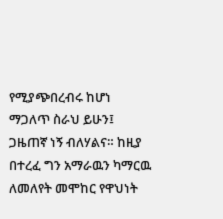የሚያጭበረብሩ ከሆነ ማጋለጥ ስራህ ይሁን፤ ጋዜጠኛ ነኝ ብለሃልና። ከዚያ በተረፈ ግን አማራዉን ካማርዉ ለመለየት መሞከር የዋህነት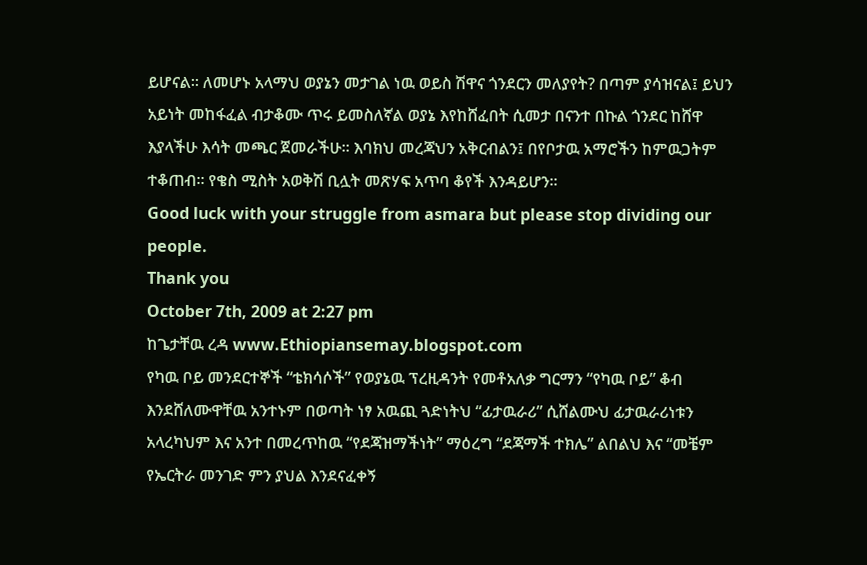ይሆናል። ለመሆኑ አላማህ ወያኔን መታገል ነዉ ወይስ ሽዋና ጎንደርን መለያየት? በጣም ያሳዝናል፤ ይህን አይነት መከፋፈል ብታቆሙ ጥሩ ይመስለኛል ወያኔ እየከሸፈበት ሲመታ በናንተ በኩል ጎንደር ከሸዋ እያላችሁ እሳት መጫር ጀመራችሁ። እባክህ መረጃህን አቅርብልን፤ በየቦታዉ አማሮችን ከምዉጋትም ተቆጠብ። የቄስ ሚስት አወቅሽ ቢሏት መጽሃፍ አጥባ ቆየች እንዳይሆን።
Good luck with your struggle from asmara but please stop dividing our people.
Thank you
October 7th, 2009 at 2:27 pm
ከጌታቸዉ ረዳ www.Ethiopiansemay.blogspot.com
የካዉ ቦይ መንደርተኞች “ቴክሳሶች” የወያኔዉ ፕረዚዳንት የመቶአለቃ ግርማን “የካዉ ቦይ” ቆብ እንደሸለሙዋቸዉ አንተኑም በወጣት ነፃ አዉጪ ጓድነትህ “ፊታዉራሪ” ሲሸልሙህ ፊታዉራሪነቱን አላረካህም እና አንተ በመረጥከዉ “የደጃዝማችነት” ማዕረግ “ደጃማች ተክሌ” ልበልህ እና “መቼም የኤርትራ መንገድ ምን ያህል እንደናፈቀኝ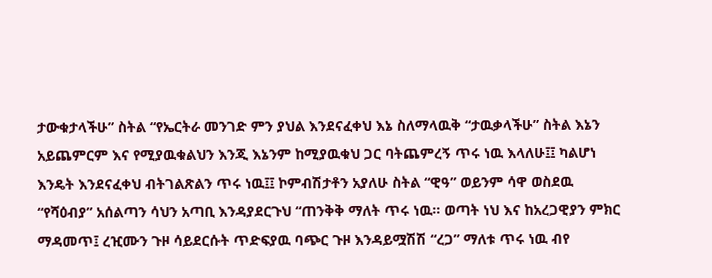ታውቁታላችሁ” ስትል “የኤርትራ መንገድ ምን ያህል እንደናፈቀህ እኔ ስለማላዉቅ “ታዉቃላችሁ” ስትል እኔን አይጨምርም እና የሚያዉቁልህን እንጂ እኔንም ከሚያዉቁህ ጋር ባትጨምረኝ ጥሩ ነዉ እላለሁ፤፤ ካልሆነ እንዴት እንደናፈቀህ ብትገልጽልን ጥሩ ነዉ፤፤ ኮምብሽታቶን አያለሁ ስትል “ዊዓ” ወይንም ሳዋ ወስደዉ “የሻዕብያ” አሰልጣን ሳህን አጣቢ እንዳያደርጉህ “ጠንቅቅ ማለት ጥሩ ነዉ። ወጣት ነህ እና ከአረጋዊያን ምክር ማዳመጥ፤ ረዢሙን ጉዞ ሳይደርሱት ጥድፍያዉ ባጭር ጉዞ እንዳይሟሽሽ “ረጋ” ማለቱ ጥሩ ነዉ ብየ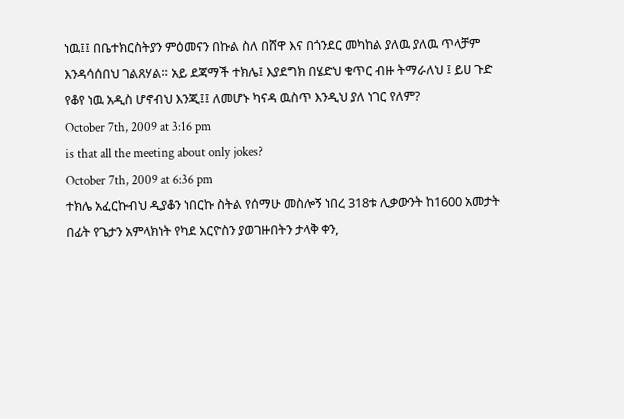ነዉ፤፤ በቤተክርስትያን ምዕመናን በኩል ስለ በሸዋ እና በጎንደር መካከል ያለዉ ያለዉ ጥላቻም እንዳሳሰበህ ገልጸሃል። አይ ደጃማች ተክሌ፤ እያደግክ በሄድህ ቁጥር ብዙ ትማራለህ ፤ ይሀ ጉድ የቆየ ነዉ አዲስ ሆኖብህ እንጂ፤፤ ለመሆኑ ካናዳ ዉስጥ እንዲህ ያለ ነገር የለም?
October 7th, 2009 at 3:16 pm
is that all the meeting about only jokes?
October 7th, 2009 at 6:36 pm
ተክሌ አፈርኩብህ ዲያቆን ነበርኩ ስትል የሰማሁ መስሎኝ ነበረ 318ቱ ሊቃውንት ከ1600 አመታት በፊት የጌታን አምላክነት የካደ አርዮስን ያወገዙበትን ታላቅ ቀን,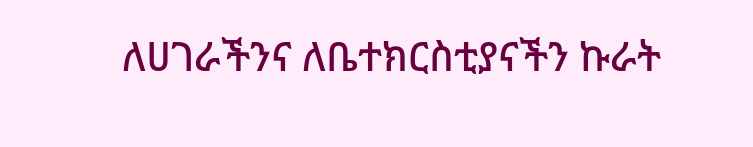ለሀገራችንና ለቤተክርስቲያናችን ኩራት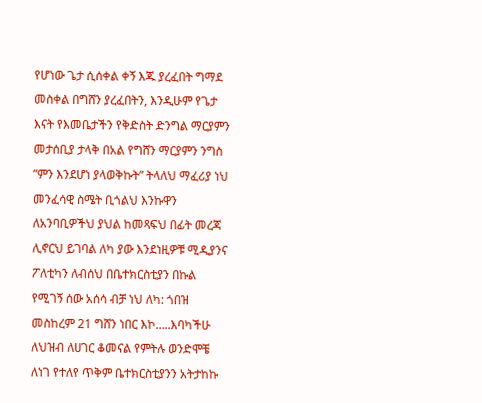የሆነው ጌታ ሲሰቀል ቀኝ እጁ ያረፈበት ግማደ መስቀል በግሸን ያረፈበትን, እንዲሁም የጌታ እናት የእመቤታችን የቅድስት ድንግል ማርያምን መታሰቢያ ታላቅ በአል የግሸን ማርያምን ንግስ ”ምን እንደሆነ ያላወቅኩት” ትላለህ ማፈሪያ ነህ መንፈሳዊ ስሜት ቢጎልህ እንኩዋን ለአንባቢዎችህ ያህል ከመጻፍህ በፊት መረጃ ሊኖርህ ይገባል ለካ ያው እንደነዚዎቹ ሚዲያንና ፖለቲካን ለብሰህ በቤተክርስቲያን በኩል የሚገኝ ሰው አሰሳ ብቻ ነህ ለካ: ጎበዝ መስከረም 21 ግሸን ነበር እኮ…..እባካችሁ ለህዝብ ለሀገር ቆመናል የምትሉ ወንድሞቼ ለነገ የተለየ ጥቅም ቤተክርስቲያንን አትታከኩ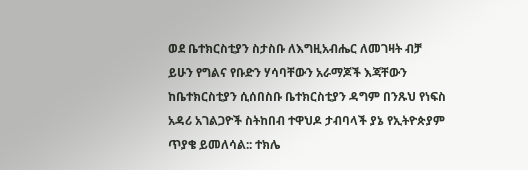ወደ ቤተክርስቲያን ስታስቡ ለእግዚአብሔር ለመገዛት ብቻ ይሁን የግልና የቡድን ሃሳባቸውን አራማጆች እጃቸውን ከቤተክርስቲያን ሲሰበስቡ ቤተክርስቲያን ዳግም በንጹህ የነፍስ አዳሪ አገልጋዮች ስትከበብ ተዋህዶ ታብባላች ያኔ የኢትዮጵያም ጥያቄ ይመለሳል:: ተክሌ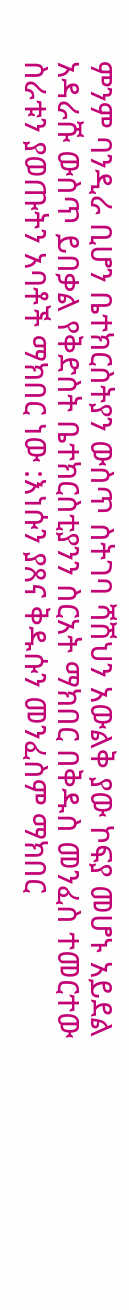ምንም ባንዲራ ቢሆን ቤተክርስትያን ውስጥ ስትገባ ሻሽህን አውልቅ ያው ኮፍያ መሆኑ አይደል አዳራሹ ውስጥ ይበቃል የቅድስት ቤተክርስቲያንን ስርአት ማክበር በቅዱስ መንፈስ ተመርተው ስራቱን ያወጡትን አባቶች ማክበር ነው :እነሱን ያጸና ቅዱሱን መንፈስም ማክበር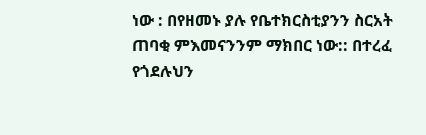ነው : በየዘመኑ ያሉ የቤተክርስቲያንን ስርአት ጠባቂ ምእመናንንም ማክበር ነው:: በተረፈ የጎደሉህን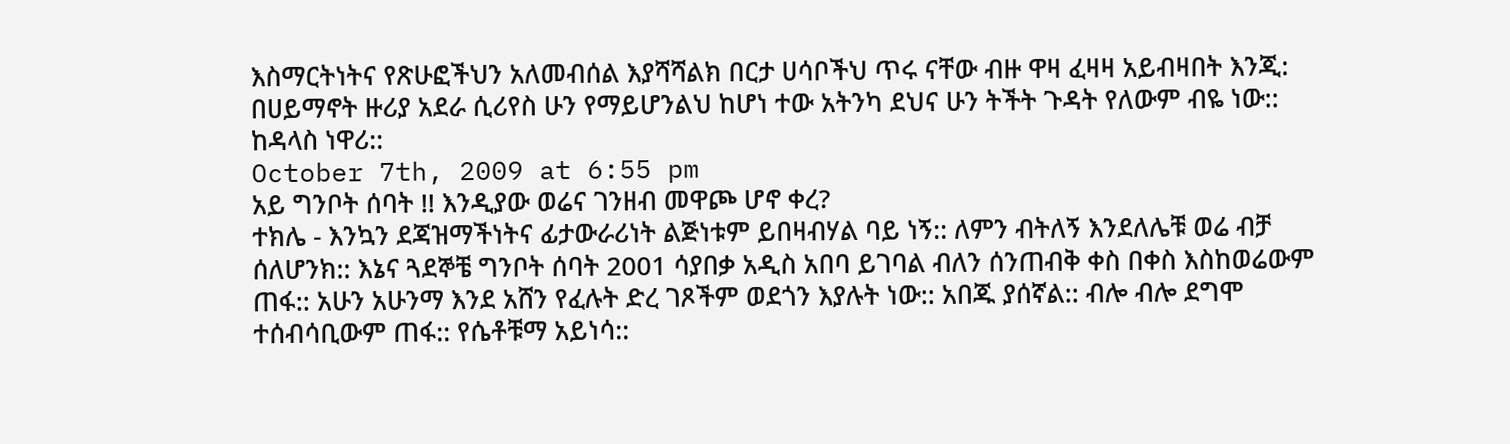እስማርትነትና የጽሁፎችህን አለመብሰል እያሻሻልክ በርታ ሀሳቦችህ ጥሩ ናቸው ብዙ ዋዛ ፈዛዛ አይብዛበት እንጂ: በሀይማኖት ዙሪያ አደራ ሲሪየስ ሁን የማይሆንልህ ከሆነ ተው አትንካ ደህና ሁን ትችት ጉዳት የለውም ብዬ ነው:: ከዳላስ ነዋሪ::
October 7th, 2009 at 6:55 pm
አይ ግንቦት ሰባት !! እንዲያው ወሬና ገንዘብ መዋጮ ሆኖ ቀረ?
ተክሌ - እንኳን ደጃዝማችነትና ፊታውራሪነት ልጅነቱም ይበዛብሃል ባይ ነኝ:: ለምን ብትለኝ እንደለሌቹ ወሬ ብቻ ሰለሆንክ:: እኔና ጓደኞቼ ግንቦት ሰባት 2001 ሳያበቃ አዲስ አበባ ይገባል ብለን ሰንጠብቅ ቀስ በቀስ እስከወሬውም ጠፋ:: አሁን አሁንማ እንደ አሸን የፈሉት ድረ ገጾችም ወደጎን እያሉት ነው:: አበጁ ያሰኛል:: ብሎ ብሎ ደግሞ ተሰብሳቢውም ጠፋ:: የሴቶቹማ አይነሳ::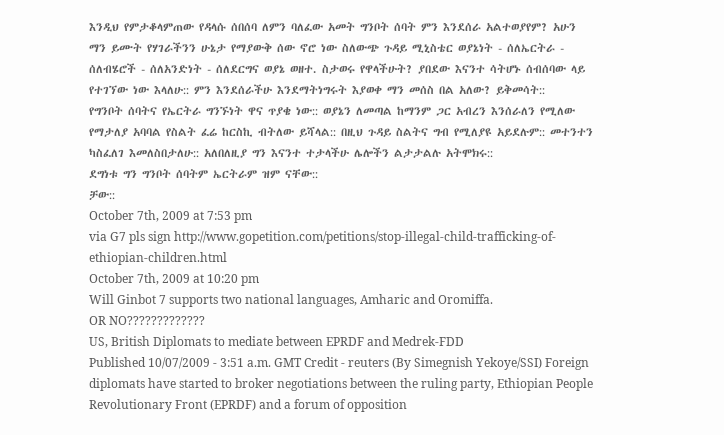እንዲህ የምታቆላምጠው የዳላሱ ሰበሰባ ለምን ባለፈው አመት ግንቦት ሰባት ምን እንደሰራ አልተወያየም? አሁን ማን ይሙት የሃገራችንን ሁኔታ የማያውቅ ሰው ኖሮ ነው ስለውጭ ጉዳይ ሚኒስቴር ወያኔነት - ሰለኤርትራ - ሰለብሄሮች - ሰለአንድነት - ሰለደርግና ወያኔ ወዘተ. ስታወሩ የዋላችሁት? ያበደው እናንተ ሳትሆኑ ሰብሰባው ላይ የተገኘው ነው እላለሁ:: ምን እንደሰራችሁ እንደማትነግሩት እያወቀ ማን መሰስ በል አለው? ይቅመሳት::
የግንቦት ሰባትና የኤርትራ ግንኙነት ዋና ጥያቄ ነው:: ወያኔን ለመጣል ከማንም ጋር አብረን እንሰራለን የሚለው የማታለያ አባባል የስልት ፈሬ ከርስኪ ብትለው ይሻላል:: በዚህ ጉዳይ ስልትና ግብ የሚለያዩ አይደሉም:: መተንተን ካስፈለገ እመለስበታለሁ:: አለበለዚያ ግን እናንተ ተታላችሁ ሌሎችን ልታታልሉ አትሞክሩ::
ደግነቱ ግን ግንቦት ሰባትም ኤርትራም ዝም ናቸው::
ቻው::
October 7th, 2009 at 7:53 pm
via G7 pls sign http://www.gopetition.com/petitions/stop-illegal-child-trafficking-of-ethiopian-children.html
October 7th, 2009 at 10:20 pm
Will Ginbot 7 supports two national languages, Amharic and Oromiffa.
OR NO?????????????
US, British Diplomats to mediate between EPRDF and Medrek-FDD
Published 10/07/2009 - 3:51 a.m. GMT Credit - reuters (By Simegnish Yekoye/SSI) Foreign diplomats have started to broker negotiations between the ruling party, Ethiopian People Revolutionary Front (EPRDF) and a forum of opposition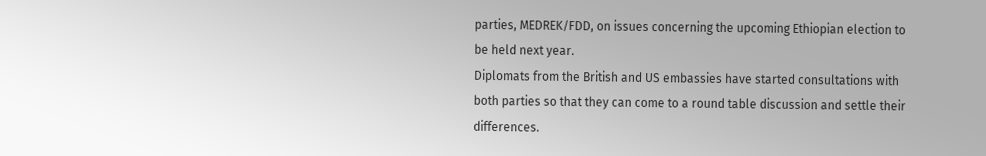parties, MEDREK/FDD, on issues concerning the upcoming Ethiopian election to be held next year.
Diplomats from the British and US embassies have started consultations with both parties so that they can come to a round table discussion and settle their differences.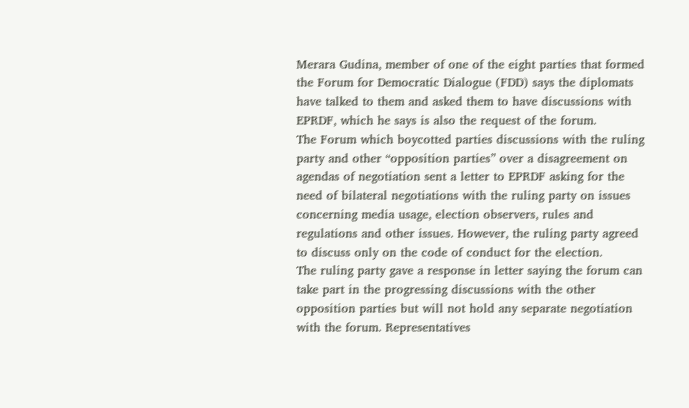Merara Gudina, member of one of the eight parties that formed the Forum for Democratic Dialogue (FDD) says the diplomats have talked to them and asked them to have discussions with EPRDF, which he says is also the request of the forum.
The Forum which boycotted parties discussions with the ruling party and other “opposition parties” over a disagreement on agendas of negotiation sent a letter to EPRDF asking for the need of bilateral negotiations with the ruling party on issues concerning media usage, election observers, rules and regulations and other issues. However, the ruling party agreed to discuss only on the code of conduct for the election.
The ruling party gave a response in letter saying the forum can take part in the progressing discussions with the other opposition parties but will not hold any separate negotiation with the forum. Representatives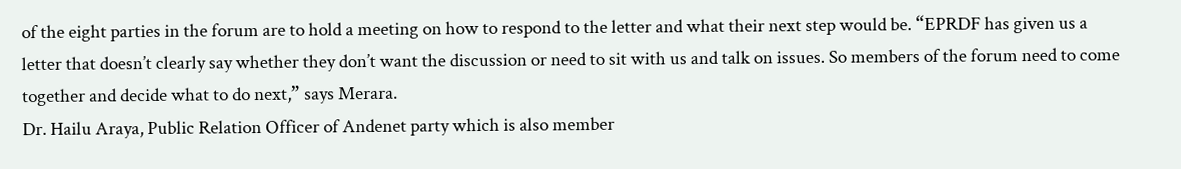of the eight parties in the forum are to hold a meeting on how to respond to the letter and what their next step would be. “EPRDF has given us a letter that doesn’t clearly say whether they don’t want the discussion or need to sit with us and talk on issues. So members of the forum need to come together and decide what to do next,” says Merara.
Dr. Hailu Araya, Public Relation Officer of Andenet party which is also member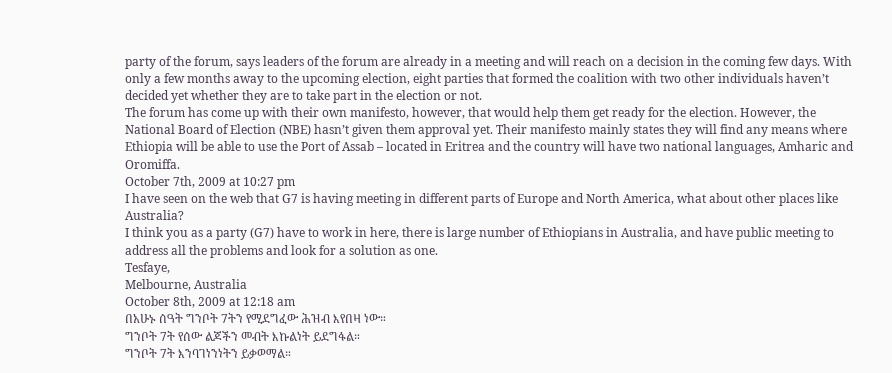party of the forum, says leaders of the forum are already in a meeting and will reach on a decision in the coming few days. With only a few months away to the upcoming election, eight parties that formed the coalition with two other individuals haven’t decided yet whether they are to take part in the election or not.
The forum has come up with their own manifesto, however, that would help them get ready for the election. However, the National Board of Election (NBE) hasn’t given them approval yet. Their manifesto mainly states they will find any means where Ethiopia will be able to use the Port of Assab – located in Eritrea and the country will have two national languages, Amharic and Oromiffa.
October 7th, 2009 at 10:27 pm
I have seen on the web that G7 is having meeting in different parts of Europe and North America, what about other places like Australia?
I think you as a party (G7) have to work in here, there is large number of Ethiopians in Australia, and have public meeting to address all the problems and look for a solution as one.
Tesfaye,
Melbourne, Australia
October 8th, 2009 at 12:18 am
በአሁኑ ሰዓት ግንቦት 7ትን የሚደግፈው ሕዝብ እየበዛ ነው።
ግንቦት 7ት የሰው ልጆችን መብት እኩልነት ይደግፋል።
ግንቦት 7ት እንባገነንነትን ይቃወማል።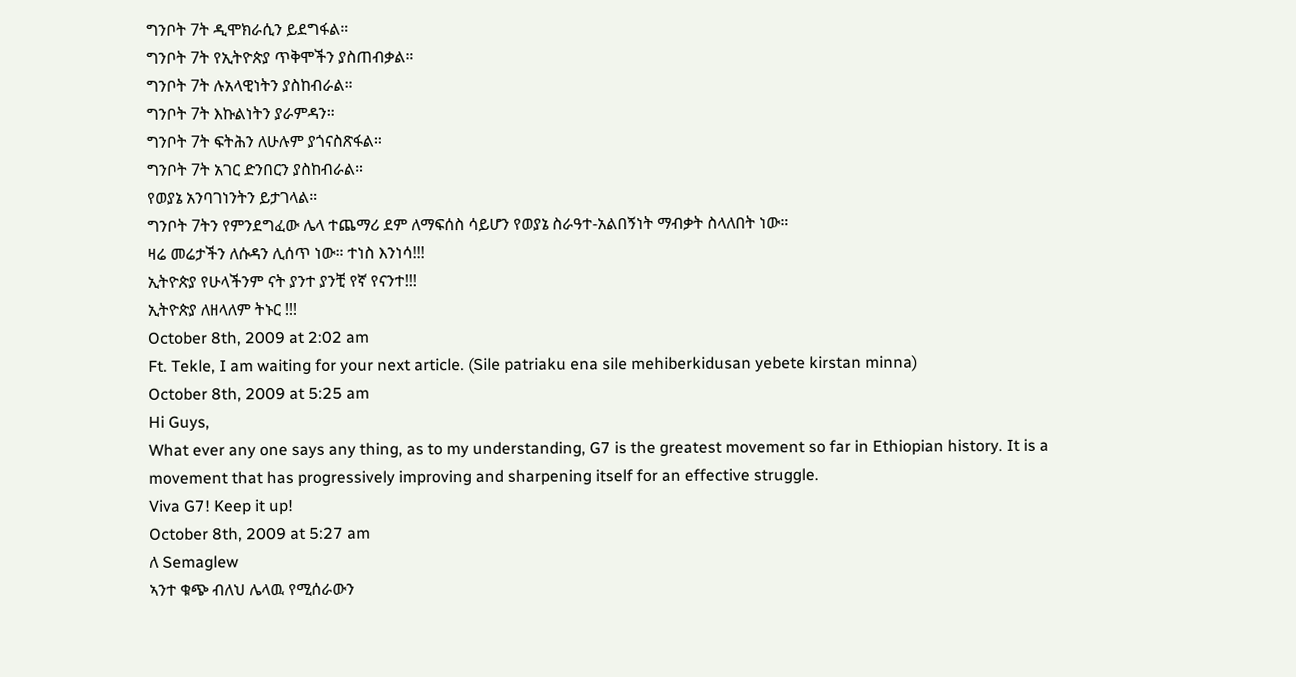ግንቦት 7ት ዲሞክራሲን ይደግፋል።
ግንቦት 7ት የኢትዮጵያ ጥቅሞችን ያስጠብቃል።
ግንቦት 7ት ሉአላዊነትን ያስከብራል።
ግንቦት 7ት እኩልነትን ያራምዳን።
ግንቦት 7ት ፍትሕን ለሁሉም ያጎናስጽፋል።
ግንቦት 7ት አገር ድንበርን ያስከብራል።
የወያኔ አንባገነንትን ይታገላል።
ግንቦት 7ትን የምንደግፈው ሌላ ተጨማሪ ደም ለማፍሰስ ሳይሆን የወያኔ ስራዓተ-አልበኝነት ማብቃት ስላለበት ነው።
ዛሬ መሬታችን ለሱዳን ሊሰጥ ነው። ተነስ እንነሳ!!!
ኢትዮጵያ የሁላችንም ናት ያንተ ያንቺ የኛ የናንተ!!!
ኢትዮጵያ ለዘላለም ትኑር !!!
October 8th, 2009 at 2:02 am
Ft. Tekle, I am waiting for your next article. (Sile patriaku ena sile mehiberkidusan yebete kirstan minna)
October 8th, 2009 at 5:25 am
Hi Guys,
What ever any one says any thing, as to my understanding, G7 is the greatest movement so far in Ethiopian history. It is a movement that has progressively improving and sharpening itself for an effective struggle.
Viva G7! Keep it up!
October 8th, 2009 at 5:27 am
ለ Semaglew
ኣንተ ቁጭ ብለህ ሌላዉ የሚሰራውን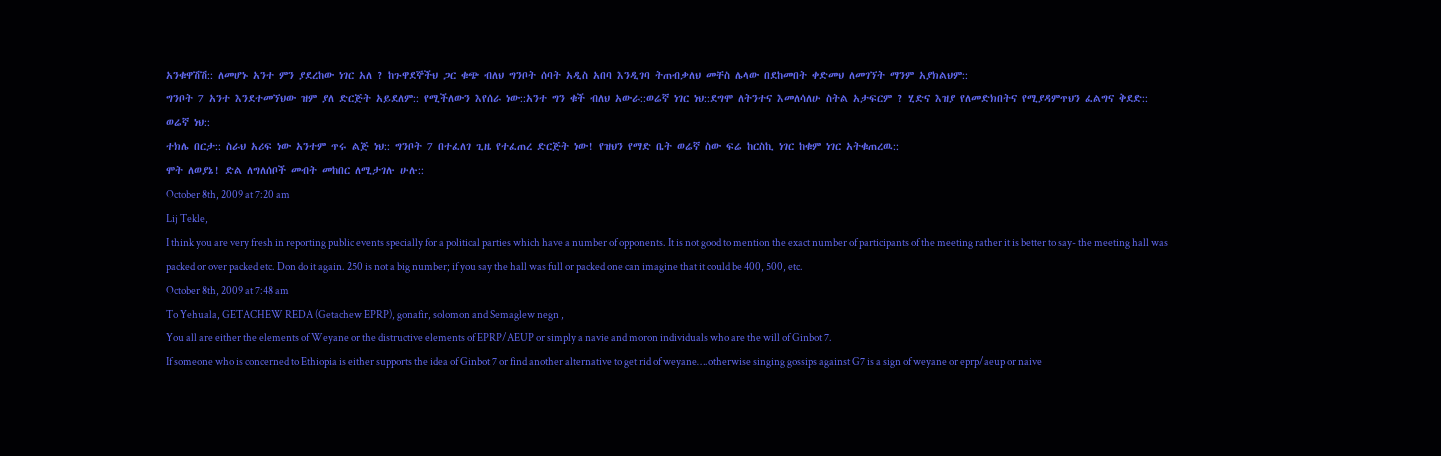አንቁዋሽሽ:: ለመሆኑ አንተ ምን ያደረከው ነገር አለ ? ከጉዋደኞችህ ጋር ቁጭ ብለህ ግንቦት ሰባት አዲስ አበባ እንዲገባ ትጠብቃለህ መቸስ ሌላው በደከመበት ቀድመህ ለመገኘት ማንም አያክልህም::
ግንቦት 7 አንተ እንደተመኘህው ዝም ያለ ድርጅት አይደለም:: የሚችለውን እየሰራ ነው::አንተ ግን ቁች ብለህ አውራ::ወሬኛ ነገር ነህ::ደግሞ ለትንተና እመለሳለሁ ስትል አታፍርም ? ሂድና እዝያ የለመድክበትና የሚያዳምጥህን ፈልግና ቅደድ::
ወሬኛ ነህ::
ተክሌ በርታ:: ስራህ አሪፍ ነው አንተም ጥሩ ልጅ ነህ:: ግንቦት 7 በተፈለገ ጊዜ የተፈጠረ ድርጅት ነው! የዝህን የማድ ቤት ወሬኛ ስው ፍሬ ከርስኪ ነገር ከቁም ነገር አትቁጠረዉ::
ሞት ለወያኔ! ድል ለግለሰቦች መብት መከበር ለሚታገሉ ሁሉ::
October 8th, 2009 at 7:20 am
Lij Tekle,
I think you are very fresh in reporting public events specially for a political parties which have a number of opponents. It is not good to mention the exact number of participants of the meeting rather it is better to say- the meeting hall was packed or over packed etc. Don do it again. 250 is not a big number; if you say the hall was full or packed one can imagine that it could be 400, 500, etc.
October 8th, 2009 at 7:48 am
To Yehuala, GETACHEW REDA (Getachew EPRP), gonafir, solomon and Semaglew negn ,
You all are either the elements of Weyane or the distructive elements of EPRP/AEUP or simply a navie and moron individuals who are the will of Ginbot 7.
If someone who is concerned to Ethiopia is either supports the idea of Ginbot 7 or find another alternative to get rid of weyane….otherwise singing gossips against G7 is a sign of weyane or eprp/aeup or naive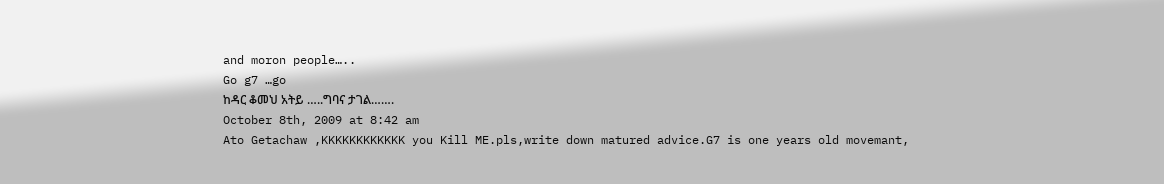and moron people…..
Go g7 …go
ከዳር ቆመህ አትይ …..ግባና ታገል…….
October 8th, 2009 at 8:42 am
Ato Getachaw ,KKKKKKKKKKKK you Kill ME.pls,write down matured advice.G7 is one years old movemant,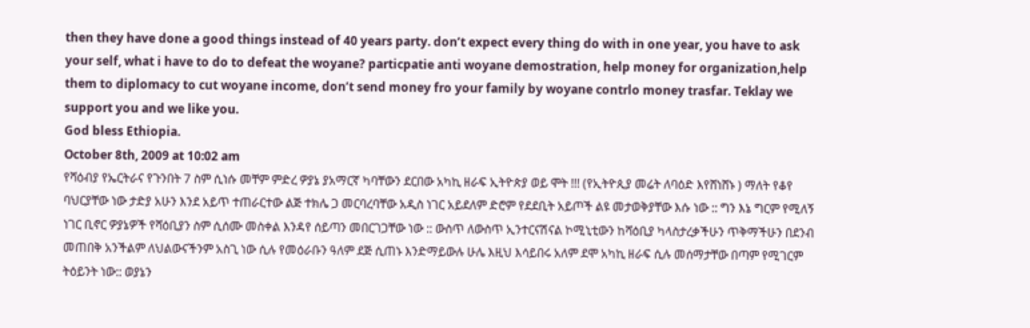then they have done a good things instead of 40 years party. don’t expect every thing do with in one year, you have to ask your self, what i have to do to defeat the woyane? particpatie anti woyane demostration, help money for organization,help them to diplomacy to cut woyane income, don’t send money fro your family by woyane contrlo money trasfar. Teklay we support you and we like you.
God bless Ethiopia.
October 8th, 2009 at 10:02 am
የሻዕብያ የኤርትራና የጉንበት 7 ስም ሲነሱ መቸም ምድረ ዎያኔ ያአማርኛ ካባቸውን ደርበው አካኪ ዘራፍ ኢትዮጵያ ወይ ሞት !!! (የኢትዮጲያ መሬት ለባዕድ እየሸነሸኑ ) ማለት የቆየ ባህርያቸው ነው ታድያ አሁን እንደ አይጥ ተጠራርተው ልጅ ተክሌ ጋ መርባረባቸው አዲስ ነገር አይደለም ድሮም የደደቢት አይጦች ልዩ መታወቅያቸው እሱ ነው :: ግን እኔ ግርም የሚለኝ ነገር ቢኖር ዎያኔዎች የሻዕቢያን ስም ሲሰሙ መስቀል እንዳየ ሰይጣን መበርገጋቸው ነው :: ውስጥ ለውስጥ ኢንተርናሽናል ኮሚኒቲውን ከሻዕቢያ ካላስታረቃችሁን ጥቅማችሁን በደንብ መጠበቅ አንችልም ለህልውናችንም አስጊ ነው ሲሉ የመዕራቡን ዓለም ደጅ ሲጠኑ እንድማይውሉ ሁሌ እዚህ እሳይበሩ አለም ደሞ አካኪ ዘራፍ ሲሉ መሰማታቸው በጣም የሚገርም ትዕይንት ነው:: ወያኔን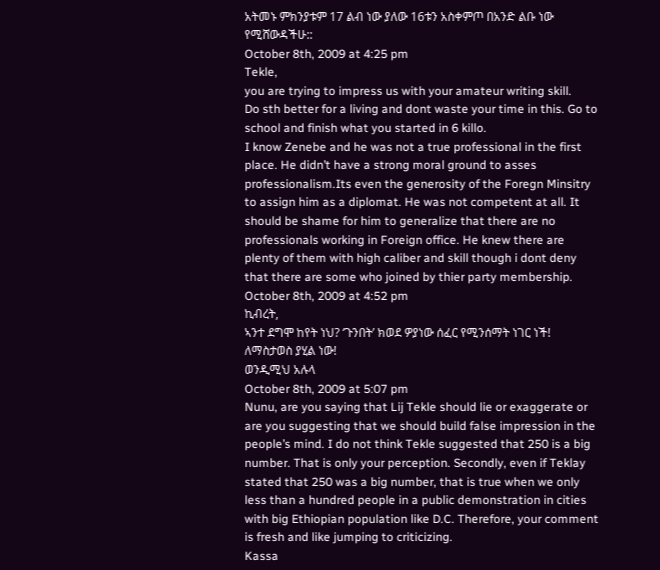አትመኑ ምክንያቱም 17 ልብ ነው ያለው 16ቱን አስቀምጦ በአንድ ልቡ ነው የሚሸውዳችሁ::
October 8th, 2009 at 4:25 pm
Tekle,
you are trying to impress us with your amateur writing skill.
Do sth better for a living and dont waste your time in this. Go to school and finish what you started in 6 killo.
I know Zenebe and he was not a true professional in the first place. He didn’t have a strong moral ground to asses professionalism.Its even the generosity of the Foregn Minsitry to assign him as a diplomat. He was not competent at all. It should be shame for him to generalize that there are no professionals working in Foreign office. He knew there are plenty of them with high caliber and skill though i dont deny that there are some who joined by thier party membership.
October 8th, 2009 at 4:52 pm
ኪብረት,
ኣንተ ደግሞ ከየት ነህ? ‘ጉንበት’ ክወደ ዎያነው ሰፈር የሚንሰማት ነገር ነች!
ለማስታወስ ያሂል ነው!
ወንዲሚህ አሉላ
October 8th, 2009 at 5:07 pm
Nunu, are you saying that Lij Tekle should lie or exaggerate or are you suggesting that we should build false impression in the people’s mind. I do not think Tekle suggested that 250 is a big number. That is only your perception. Secondly, even if Teklay stated that 250 was a big number, that is true when we only less than a hundred people in a public demonstration in cities with big Ethiopian population like D.C. Therefore, your comment is fresh and like jumping to criticizing.
Kassa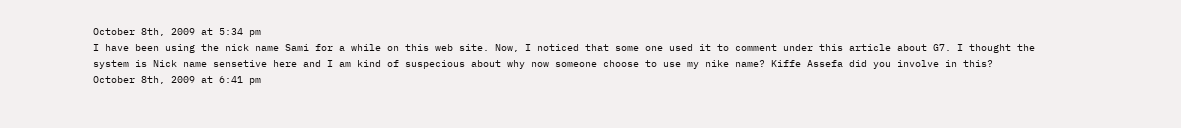October 8th, 2009 at 5:34 pm
I have been using the nick name Sami for a while on this web site. Now, I noticed that some one used it to comment under this article about G7. I thought the system is Nick name sensetive here and I am kind of suspecious about why now someone choose to use my nike name? Kiffe Assefa did you involve in this?
October 8th, 2009 at 6:41 pm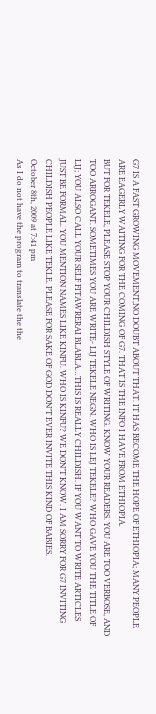G7 IS A FAST GROWING MOVEMENT,NO DOUBT ABOUT THAT. IT HAS BECOME THE HOPE OF ETHIOPIA; MANY PEOPLE ARE EAGERLY WAITING FOR THE COMING OF G7. THAT IS THE INFO I HAVE FROM ETHIOPIA.
BUT FOR TEKELE, PLEASE STOP YOUR CHILDISH STYLE OF WRITING. KNOW YOUR READERS. YOU ARE TOO VERBOSE, AND TOO ARROGANT. SOMETIMES YOU ARE WRITE- LIJ TEKELE NEGN. WHO IS LEJ TEKELE? WHO GAVE YOU THE TITLE OF LIJ; YOU ALSO CALL YOUR SELF FITAWRERAI BLABLA…THIS IS REALLY CHILDISH. IF YOU WANT TO WRITE ARTICLES JUST BE FORMAL. YOU MENTION NAMES LIKE KINFU. WHO IS KINFU? WE DON’T KNOW. I AM SORRY FOR G7 INVITING CHILDISH PEOPLE LIKE TEKLE. PLEASE FOR SAKE OF GOD DON’T EVER INVITE THIS KIND OF BABIES.
October 8th, 2009 at 7:41 pm
As I do not have the program to translate the the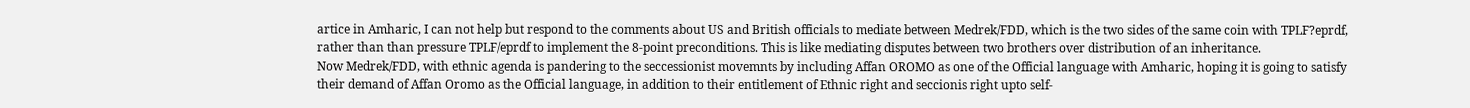artice in Amharic, I can not help but respond to the comments about US and British officials to mediate between Medrek/FDD, which is the two sides of the same coin with TPLF?eprdf, rather than than pressure TPLF/eprdf to implement the 8-point preconditions. This is like mediating disputes between two brothers over distribution of an inheritance.
Now Medrek/FDD, with ethnic agenda is pandering to the seccessionist movemnts by including Affan OROMO as one of the Official language with Amharic, hoping it is going to satisfy their demand of Affan Oromo as the Official language, in addition to their entitlement of Ethnic right and seccionis right upto self-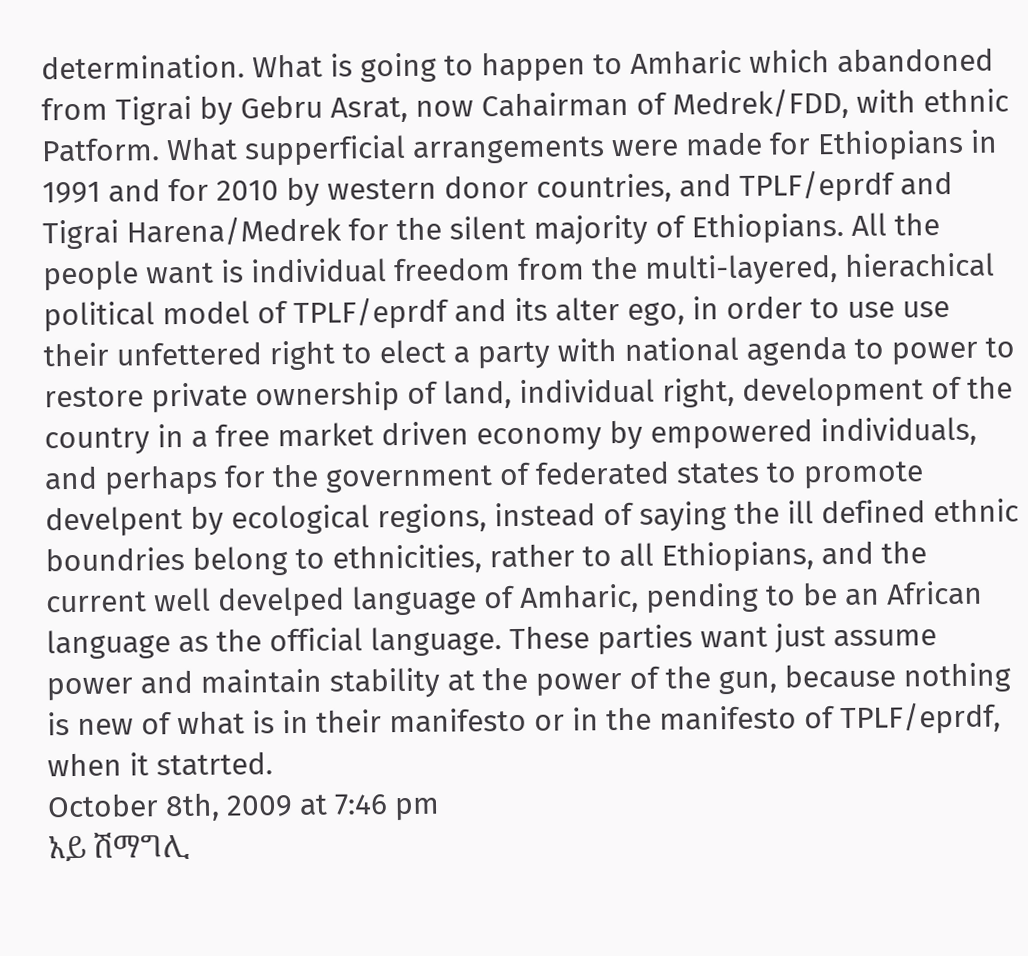determination. What is going to happen to Amharic which abandoned from Tigrai by Gebru Asrat, now Cahairman of Medrek/FDD, with ethnic Patform. What supperficial arrangements were made for Ethiopians in 1991 and for 2010 by western donor countries, and TPLF/eprdf and Tigrai Harena/Medrek for the silent majority of Ethiopians. All the people want is individual freedom from the multi-layered, hierachical political model of TPLF/eprdf and its alter ego, in order to use use their unfettered right to elect a party with national agenda to power to restore private ownership of land, individual right, development of the country in a free market driven economy by empowered individuals, and perhaps for the government of federated states to promote develpent by ecological regions, instead of saying the ill defined ethnic boundries belong to ethnicities, rather to all Ethiopians, and the current well develped language of Amharic, pending to be an African language as the official language. These parties want just assume power and maintain stability at the power of the gun, because nothing is new of what is in their manifesto or in the manifesto of TPLF/eprdf, when it statrted.
October 8th, 2009 at 7:46 pm
አይ ሽማግሊ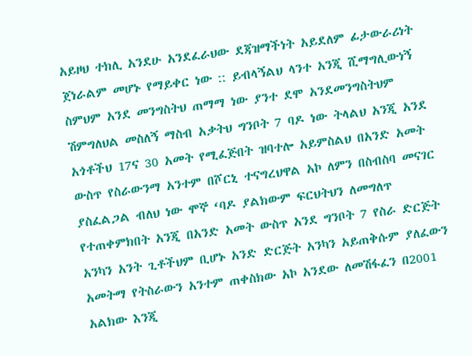አይዞህ ተክሊ አንደሁ አንደፈራህው ደጃዝማችነት አይደለም ፊታውራሪነት ጀነራልም መሆኑ የማይቀር ነው :: ይብላኝልህ ላንተ አንጂ ሺማግሊውነኝ ስምህም አንደ መንግስትህ ጠማማ ነው ያንተ ደሞ አንደመንግስትህም ሽምግለህል መስለኝ ማስብ አቃትህ ግንቦት 7 ባዶ ነው ትላልህ አንጂ አንደ አጎቶችህ 17ና 30 አመት የሚፈጅበት ዝባተሎ አይምስልህ በአንድ አመት ውስጥ የስራውንማ አንተም በሾርኒ ተናግረህዋል አኮ ለምን በስብስባ መናገር ያስፈልጋል ብለህ ነው ሞኞ ‘ባዶ ያልክውም ፍርህትህን ለመግለጥ የተጠቀምክበት አንጂ በአንድ አመት ውስጥ አንደ ግንቦት 7 የስራ ድርጅት አንካን አንት ጊቶችህም ቢሆኑ አንድ ድርጅት አንካን አይጠቅሱም ያለፈውን አመትማ የትስራውን አንተም ጠቀስክው አኮ አንደው ለመሽፋፈን በ2001 አልክው እንጂ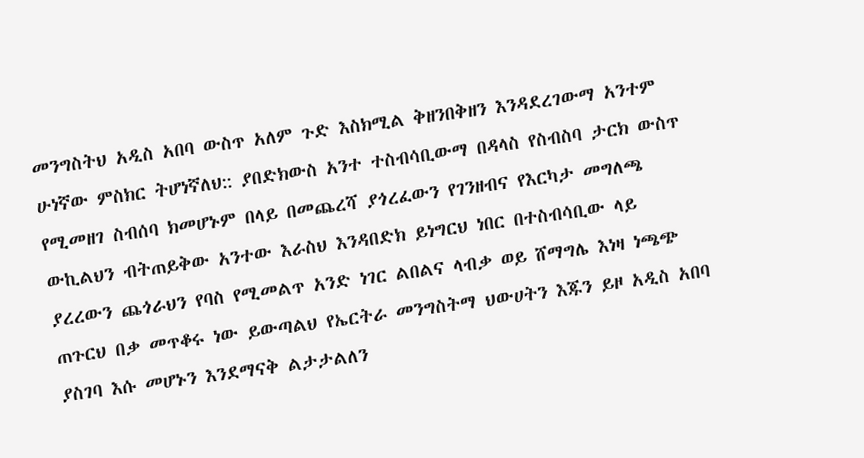መንግስትህ አዲስ አበባ ውስጥ አለም ጉድ እስክሚል ቅዘንበቅዘን እንዳደረገውማ አንተም ሁነኛው ምስክር ትሆነኛለህ:: ያበድክውስ አንተ ተስብሳቢውማ በዳላስ የስብስባ ታርክ ውስጥ የሚመዘገ ስብሰባ ክመሆኑም በላይ በመጨረሻ ያጎረፈውን የገንዘብና የእርካታ መግለጫ ውኪልህን ብትጠይቅው አንተው እራስህ እንዳበድክ ይነግርህ ነበር በተስብሳቢው ላይ ያረረውን ጨጎራህን የባስ የሚመልጥ አንድ ነገር ልበልና ላብቃ ወይ ሸማግሌ እነዛ ነጫጭ ጠጉርህ በቃ መጥቆሩ ነው ይውጣልህ የኤርትራ መንግስትማ ህውሀትን እጁን ይዞ አዲስ አበባ ያስገባ እሱ መሆኑን እንደማናቅ ልታታልለን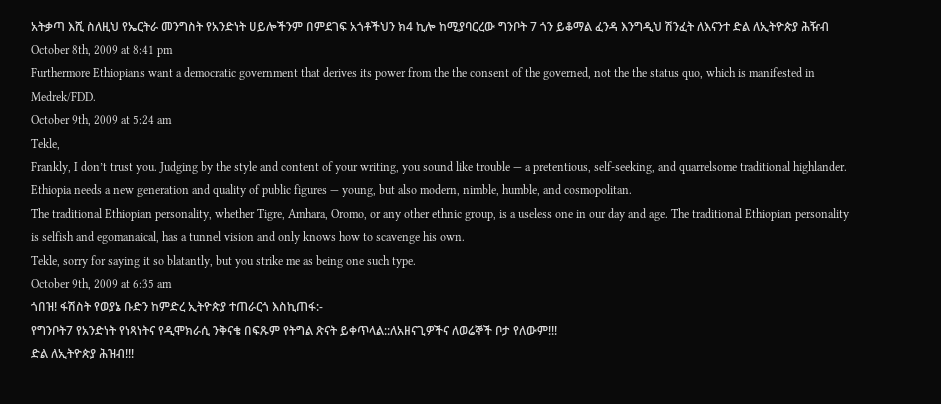አትቃጣ እሺ ስለዚህ የኤርትራ መንግስት የአንድነት ሀይሎችንም በምደገፍ አጎቶችህን ክ4 ኪሎ ከሚያባርረው ግንቦት 7 ጎን ይቆማል ፈንዳ እንግዲህ ሽንፈት ለእናንተ ድል ለኢትዮጵያ ሕዥብ
October 8th, 2009 at 8:41 pm
Furthermore Ethiopians want a democratic government that derives its power from the the consent of the governed, not the the status quo, which is manifested in Medrek/FDD.
October 9th, 2009 at 5:24 am
Tekle,
Frankly, I don’t trust you. Judging by the style and content of your writing, you sound like trouble — a pretentious, self-seeking, and quarrelsome traditional highlander.
Ethiopia needs a new generation and quality of public figures — young, but also modern, nimble, humble, and cosmopolitan.
The traditional Ethiopian personality, whether Tigre, Amhara, Oromo, or any other ethnic group, is a useless one in our day and age. The traditional Ethiopian personality is selfish and egomanaical, has a tunnel vision and only knows how to scavenge his own.
Tekle, sorry for saying it so blatantly, but you strike me as being one such type.
October 9th, 2009 at 6:35 am
ጎበዝ! ፋሽስት የወያኔ ቡድን ከምድረ ኢትዮጵያ ተጠራርጎ እስኪጠፋ:-
የግንቦት7 የአንድነት የነጻነትና የዲሞክራሲ ንቅናቄ በፍጹም የትግል ጽናት ይቀጥላል::ለአዘናጊዎችና ለወሬኞች ቦታ የለውም!!!
ድል ለኢትዮጵያ ሕዝብ!!!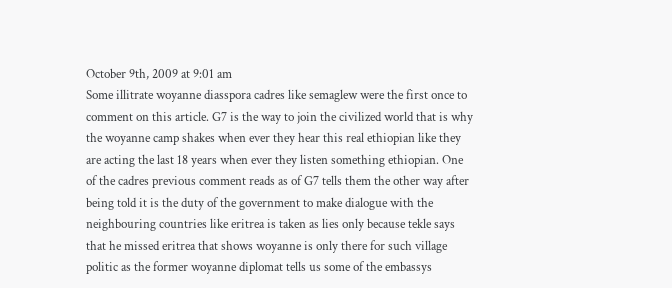October 9th, 2009 at 9:01 am
Some illitrate woyanne diasspora cadres like semaglew were the first once to comment on this article. G7 is the way to join the civilized world that is why the woyanne camp shakes when ever they hear this real ethiopian like they are acting the last 18 years when ever they listen something ethiopian. One of the cadres previous comment reads as of G7 tells them the other way after being told it is the duty of the government to make dialogue with the neighbouring countries like eritrea is taken as lies only because tekle says that he missed eritrea that shows woyanne is only there for such village politic as the former woyanne diplomat tells us some of the embassys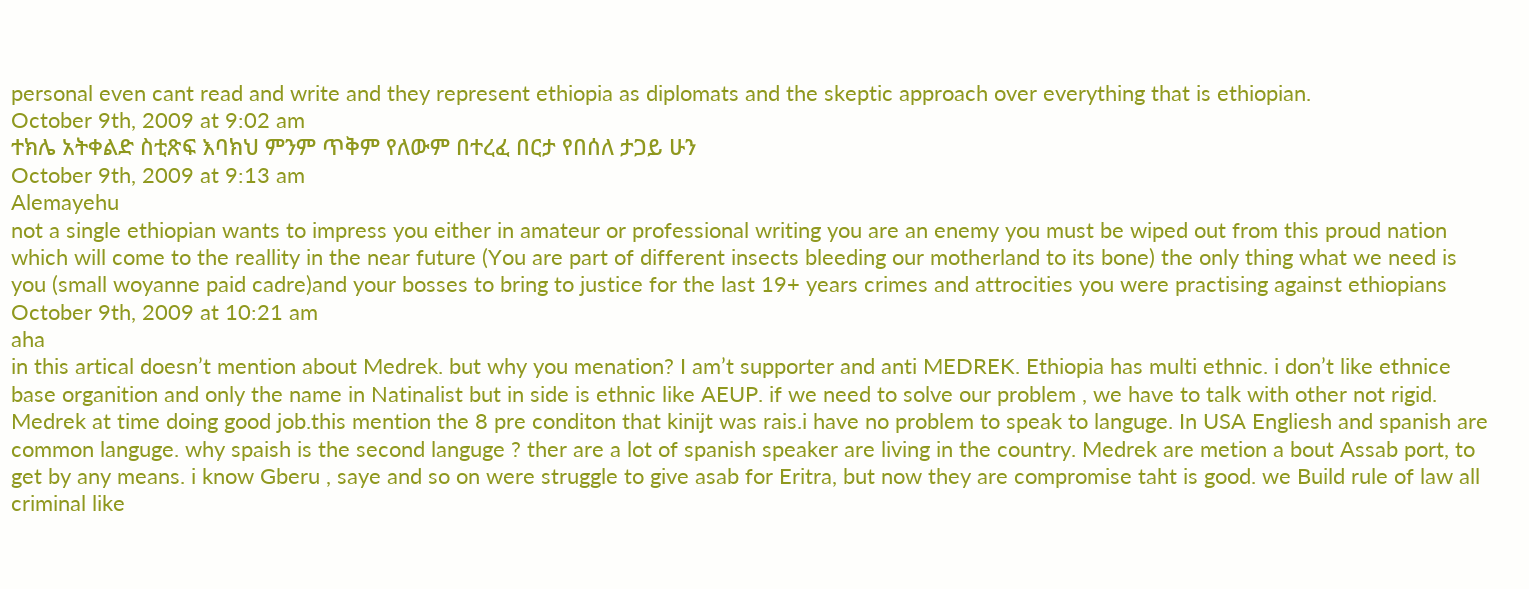personal even cant read and write and they represent ethiopia as diplomats and the skeptic approach over everything that is ethiopian.
October 9th, 2009 at 9:02 am
ተክሌ አትቀልድ ስቲጽፍ እባክህ ምንም ጥቅም የለውም በተረፈ በርታ የበሰለ ታጋይ ሁን
October 9th, 2009 at 9:13 am
Alemayehu
not a single ethiopian wants to impress you either in amateur or professional writing you are an enemy you must be wiped out from this proud nation which will come to the reallity in the near future (You are part of different insects bleeding our motherland to its bone) the only thing what we need is you (small woyanne paid cadre)and your bosses to bring to justice for the last 19+ years crimes and attrocities you were practising against ethiopians
October 9th, 2009 at 10:21 am
aha
in this artical doesn’t mention about Medrek. but why you menation? I am’t supporter and anti MEDREK. Ethiopia has multi ethnic. i don’t like ethnice base organition and only the name in Natinalist but in side is ethnic like AEUP. if we need to solve our problem , we have to talk with other not rigid. Medrek at time doing good job.this mention the 8 pre conditon that kinijt was rais.i have no problem to speak to languge. In USA Engliesh and spanish are common languge. why spaish is the second languge ? ther are a lot of spanish speaker are living in the country. Medrek are metion a bout Assab port, to get by any means. i know Gberu , saye and so on were struggle to give asab for Eritra, but now they are compromise taht is good. we Build rule of law all criminal like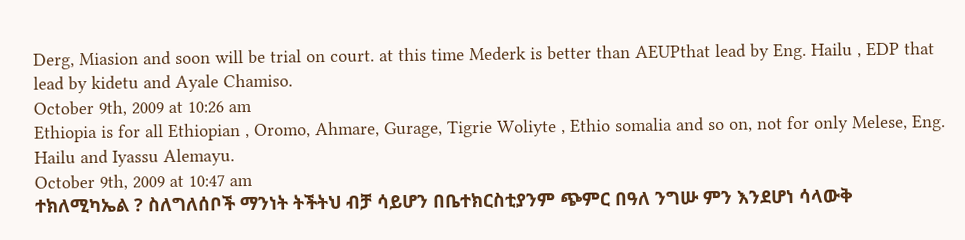Derg, Miasion and soon will be trial on court. at this time Mederk is better than AEUPthat lead by Eng. Hailu , EDP that lead by kidetu and Ayale Chamiso.
October 9th, 2009 at 10:26 am
Ethiopia is for all Ethiopian , Oromo, Ahmare, Gurage, Tigrie Woliyte , Ethio somalia and so on, not for only Melese, Eng. Hailu and Iyassu Alemayu.
October 9th, 2009 at 10:47 am
ተክለሚካኤል ? ስለግለሰቦች ማንነት ትችትህ ብቻ ሳይሆን በቤተክርስቲያንም ጭምር በዓለ ንግሡ ምን እንደሆነ ሳላውቅ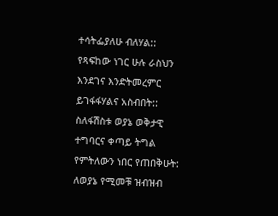ተሳትፌያለሁ ብለሃል::
የጻፍከው ነገር ሁሉ ራስህን እንደገና እንድትመረምር ይገፋፋሃልና አስብበት:: ስለፋሽስቱ ወያኔ ወቅታዊ ተግባርና ቀጣይ ትግል የምትለውን ነበር የጠበቅሁት: ለወያኔ የሚመቹ ዝብዝብ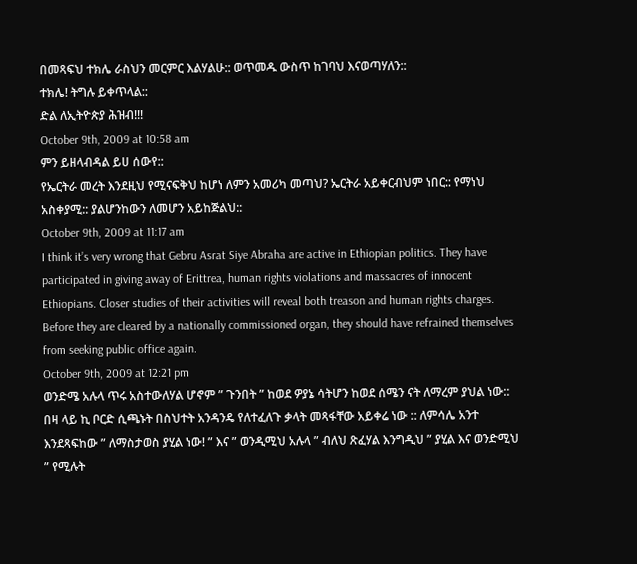በመጻፍህ ተክሌ ራስህን መርምር እልሃልሁ:: ወጥመዱ ውስጥ ከገባህ እናወጣሃለን::
ተክሌ! ትግሉ ይቀጥላል::
ድል ለኢትዮጵያ ሕዝብ!!!
October 9th, 2009 at 10:58 am
ምን ይዘላብዳል ይሀ ሰውየ::
የኤርትራ መረት እንደዚህ የሚናፍቅህ ከሆነ ለምን አመሪካ መጣህ? ኤርትራ አይቀርብህም ነበር:: የማነህ አስቀያሚ:: ያልሆንከውን ለመሆን አይከጅልህ::
October 9th, 2009 at 11:17 am
I think it’s very wrong that Gebru Asrat Siye Abraha are active in Ethiopian politics. They have participated in giving away of Erittrea, human rights violations and massacres of innocent Ethiopians. Closer studies of their activities will reveal both treason and human rights charges.
Before they are cleared by a nationally commissioned organ, they should have refrained themselves from seeking public office again.
October 9th, 2009 at 12:21 pm
ወንድሜ አሉላ ጥሩ አስተውለሃል ሆኖም ” ጉንበት ” ከወደ ዎያኔ ሳትሆን ከወደ ሰሜን ናት ለማረም ያህል ነው:: በዛ ላይ ኪ ቦርድ ሲጫኑት በስህተት አንዳንዴ የለተፈለጉ ቃላት መጻፋቸው አይቀሬ ነው :: ለምሳሌ አንተ እንደጻፍከው ” ለማስታወስ ያሂል ነው! ” እና ” ወንዲሚህ አሉላ ” ብለህ ጽፈሃል እንግዲህ ” ያሂል እና ወንድሚህ ” የሚሉት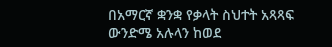በአማርኛ ቋንቋ የቃላት ስህተት አጻጻፍ ውንድሜ አሉላን ከወደ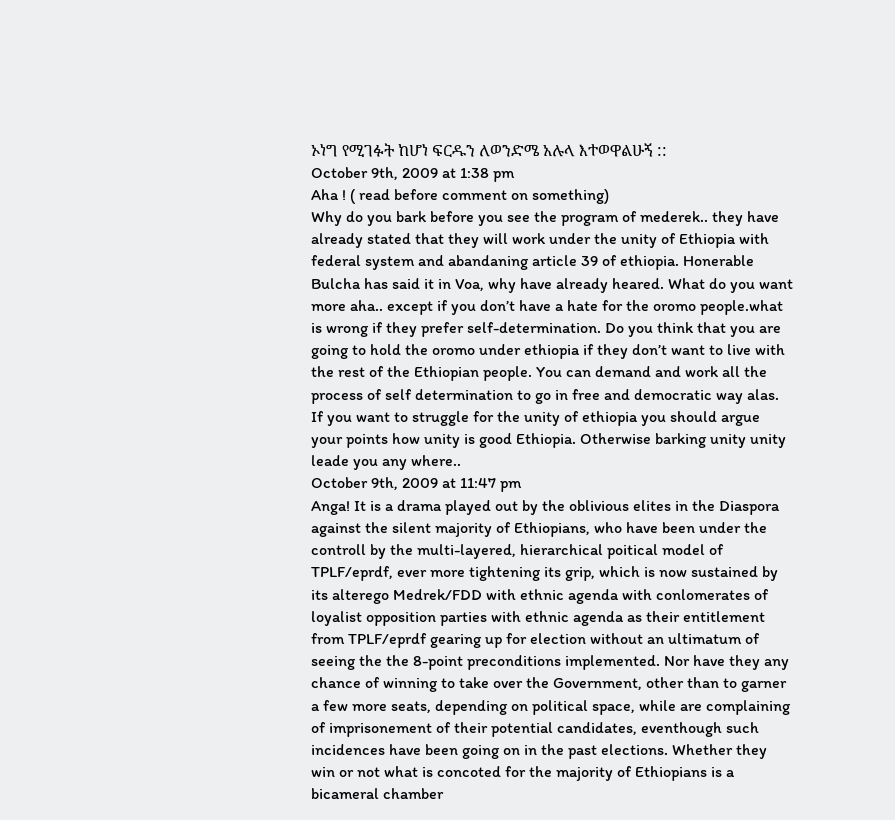ኦነግ የሚገፉት ከሆነ ፍርዱን ለወንድሜ አሉላ እተወዋልሁኝ ::
October 9th, 2009 at 1:38 pm
Aha ! ( read before comment on something)
Why do you bark before you see the program of mederek.. they have already stated that they will work under the unity of Ethiopia with federal system and abandaning article 39 of ethiopia. Honerable Bulcha has said it in Voa, why have already heared. What do you want more aha.. except if you don’t have a hate for the oromo people.what is wrong if they prefer self-determination. Do you think that you are going to hold the oromo under ethiopia if they don’t want to live with the rest of the Ethiopian people. You can demand and work all the process of self determination to go in free and democratic way alas. If you want to struggle for the unity of ethiopia you should argue your points how unity is good Ethiopia. Otherwise barking unity unity leade you any where..
October 9th, 2009 at 11:47 pm
Anga! It is a drama played out by the oblivious elites in the Diaspora against the silent majority of Ethiopians, who have been under the controll by the multi-layered, hierarchical poitical model of TPLF/eprdf, ever more tightening its grip, which is now sustained by its alterego Medrek/FDD with ethnic agenda with conlomerates of loyalist opposition parties with ethnic agenda as their entitlement from TPLF/eprdf gearing up for election without an ultimatum of seeing the the 8-point preconditions implemented. Nor have they any chance of winning to take over the Government, other than to garner a few more seats, depending on political space, while are complaining of imprisonement of their potential candidates, eventhough such incidences have been going on in the past elections. Whether they win or not what is concoted for the majority of Ethiopians is a bicameral chamber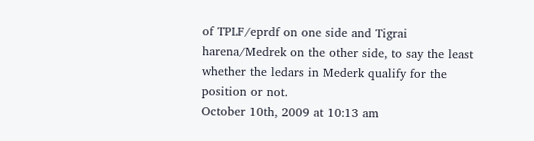of TPLF/eprdf on one side and Tigrai harena/Medrek on the other side, to say the least whether the ledars in Mederk qualify for the position or not.
October 10th, 2009 at 10:13 am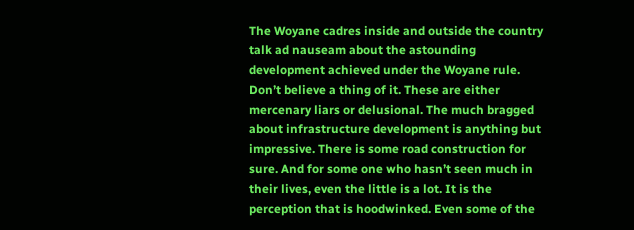The Woyane cadres inside and outside the country talk ad nauseam about the astounding development achieved under the Woyane rule. Don’t believe a thing of it. These are either mercenary liars or delusional. The much bragged about infrastructure development is anything but impressive. There is some road construction for sure. And for some one who hasn’t seen much in their lives, even the little is a lot. It is the perception that is hoodwinked. Even some of the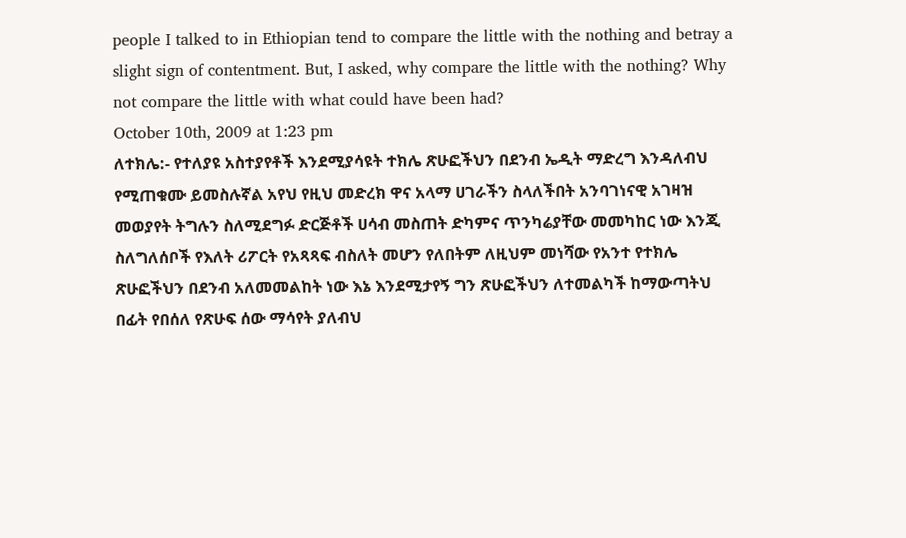people I talked to in Ethiopian tend to compare the little with the nothing and betray a slight sign of contentment. But, I asked, why compare the little with the nothing? Why not compare the little with what could have been had?
October 10th, 2009 at 1:23 pm
ለተክሌ:- የተለያዩ አስተያየቶች እንደሚያሳዩት ተክሌ ጽሁፎችህን በደንብ ኤዲት ማድረግ እንዳለብህ የሚጠቁሙ ይመስሉኛል አየህ የዚህ መድረክ ዋና አላማ ሀገራችን ስላለችበት አንባገነናዊ አገዛዝ መወያየት ትግሉን ስለሚደግፉ ድርጅቶች ሀሳብ መስጠት ድካምና ጥንካሬያቸው መመካከር ነው እንጂ ስለግለሰቦች የእለት ሪፖርት የአጻጻፍ ብስለት መሆን የለበትም ለዚህም መነሻው የአንተ የተክሌ ጽሁፎችህን በደንብ አለመመልከት ነው እኔ እንደሚታየኝ ግን ጽሁፎችህን ለተመልካች ከማውጣትህ በፊት የበሰለ የጽሁፍ ሰው ማሳየት ያለብህ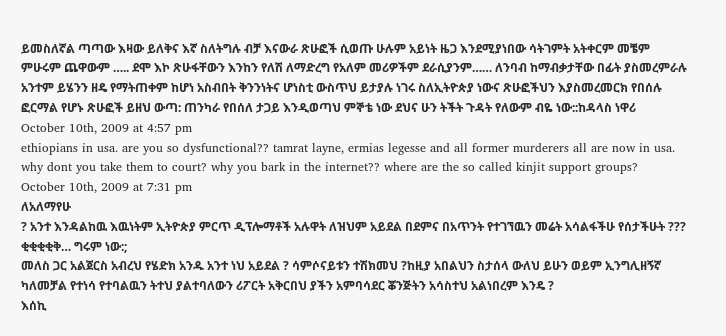ይመስለኛል ጣጣው እዛው ይለቅና እኛ ስለትግሉ ብቻ እናውራ ጽሁፎች ሲወጡ ሁሉም አይነት ዜጋ እንደሚያነበው ሳትገምት አትቀርም መቼም ምሁሩም ጨዋውም ….. ደሞ እኮ ጽሁፋቸውን እንከን የለሽ ለማድረግ የአለም መሪዎችም ደራሲያንም…… ለንባብ ከማብቃታቸው በፊት ያስመረምራሉ አንተም ይሄንን ዘዴ የማትጠቀም ከሆነ አስብበት ቅንንነትና ሆነስቲ ውስጥህ ይታያሉ ነገሩ ስለኢትዮጵያ ነውና ጽሁፎችህን እያስመረመርክ የበሰሉ ፎርማል የሆኑ ጽሁፎች ይዘህ ውጣ: ጠንካራ የበሰለ ታጋይ እንዲወጣህ ምኞቴ ነው ደህና ሁን ትችት ጉዳት የለውም ብዬ ነው::ከዳላስ ነዋሪ
October 10th, 2009 at 4:57 pm
ethiopians in usa. are you so dysfunctional?? tamrat layne, ermias legesse and all former murderers all are now in usa. why dont you take them to court? why you bark in the internet?? where are the so called kinjit support groups?
October 10th, 2009 at 7:31 pm
ለአለማየሁ
? አንተ እንዳልከዉ እዉነትም ኢትዮጵያ ምርጥ ዲፕሎማቶች አሉዋት ለዝህም አይደል በደምና በአጥንት የተገኘዉን መሬት አሳልፋችሁ የሰታችሁት ??? ቂቂቂቂቅ… ግሩም ነው:;
መለስ ጋር አልጀርስ አብረህ የሄድክ አንዱ አንተ ነህ አይደል ? ሳምሶናይቱን ተሽክመህ ?ከዚያ አበልህን ስታሰላ ውለህ ይሁን ወይም ኢንግሊዘኝኛ ካለመቻል የተነሳ የተባልዉን ትተህ ያልተባለውን ሪፖርት አቅርበህ ያችን አምባሳደር ቖንጅትን አሳስተህ አልነበረም እንዴ ?
እሰኪ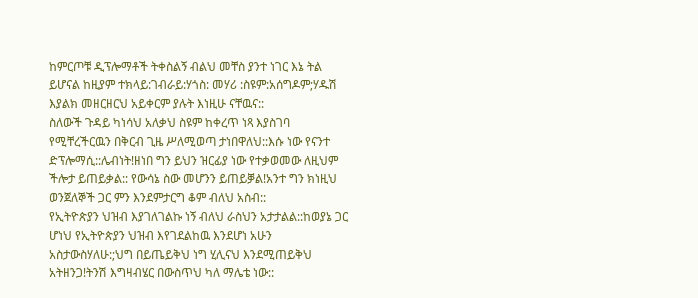ከምርጦቹ ዲፕሎማቶች ትቀስልኝ ብልህ መቸስ ያንተ ነገር እኔ ትል ይሆናል ከዚያም ተክላይ:ገብራይ:ሃጎስ: መሃሪ :ስዩም:አሰግዶም;ሃዱሽ እያልክ መዘርዘርህ አይቀርም ያሉት እነዚሁ ናቸዉና::
ስለውች ጉዳይ ካነሳህ አለቃህ ስዩም ከቀረጥ ነጻ እያስገባ የሚቸረችርዉን በቅርብ ጊዜ ሥለሚወጣ ታነበዋለህ::እሱ ነው የናንተ ድፕሎማሲ::ሌብነት!ዘነበ ግን ይህን ዝርፊያ ነው የተቃወመው ለዚህም ችሎታ ይጠይቃል:: የውሳኔ ስው መሆንን ይጠይቓል!አንተ ግን ክነዚህ ወንጀለኞች ጋር ምን እንደምታርግ ቆም ብለህ አስብ::
የኢትዮጵያን ህዝብ እያገለገልኩ ነኝ ብለህ ራስህን አታታልል::ከወያኔ ጋር ሆነህ የኢትዮጵያን ህዝብ እየገደልከዉ እንደሆነ አሁን አስታውስሃለሁ:;ህግ በይጤይቅህ ነግ ሂሊናህ እንደሚጠይቅህ አትዘንጋ!ትንሽ እግዛብሄር በውስጥህ ካለ ማሌቴ ነው::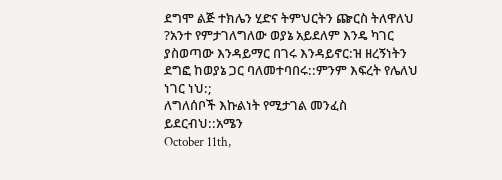ደግሞ ልጅ ተክሌን ሂድና ትምህርትን ጬርስ ትለዋለህ ?አንተ የምታገለግለው ወያኔ አይደለም እንዴ ካገር ያስወጣው እንዳይማር በገሩ እንዳይኖር:ዝ ዘረኝነትን ደግፎ ከወያኔ ጋር ባለመተባበሩ::ምንም እፍረት የሌለህ ነገር ነህ:;
ለግለሰቦች እኩልነት የሚታገል መንፈስ ይደርብህ::አሜን
October 11th,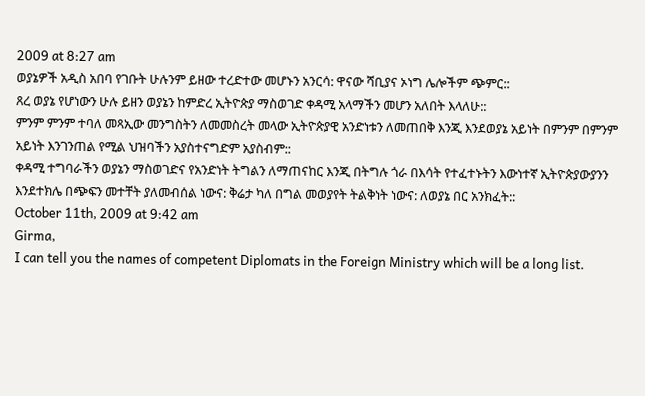2009 at 8:27 am
ወያኔዎች አዲስ አበባ የገቡት ሁሉንም ይዘው ተረድተው መሆኑን አንርሳ: ዋናው ሻቢያና ኦነግ ሌሎችም ጭምር::
ጸረ ወያኔ የሆነውን ሁሉ ይዘን ወያኔን ከምድረ ኢትዮጵያ ማስወገድ ቀዳሚ አላማችን መሆን አለበት እላለሁ::
ምንም ምንም ተባለ መጻኢው መንግስትን ለመመስረት መላው ኢትዮጵያዊ አንድነቱን ለመጠበቅ እንጂ እንደወያኔ አይነት በምንም በምንም አይነት እንገንጠል የሚል ህዝባችን አያስተናግድም አያስብም::
ቀዳሚ ተግባራችን ወያኔን ማስወገድና የአንድነት ትግልን ለማጠናከር እንጂ በትግሉ ጎራ በእሳት የተፈተኑትን እውነተኛ ኢትዮጵያውያንን እንደተክሌ በጭፍን መተቸት ያለመብሰል ነውና: ቅሬታ ካለ በግል መወያየት ትልቅነት ነውና: ለወያኔ በር አንክፈት::
October 11th, 2009 at 9:42 am
Girma,
I can tell you the names of competent Diplomats in the Foreign Ministry which will be a long list.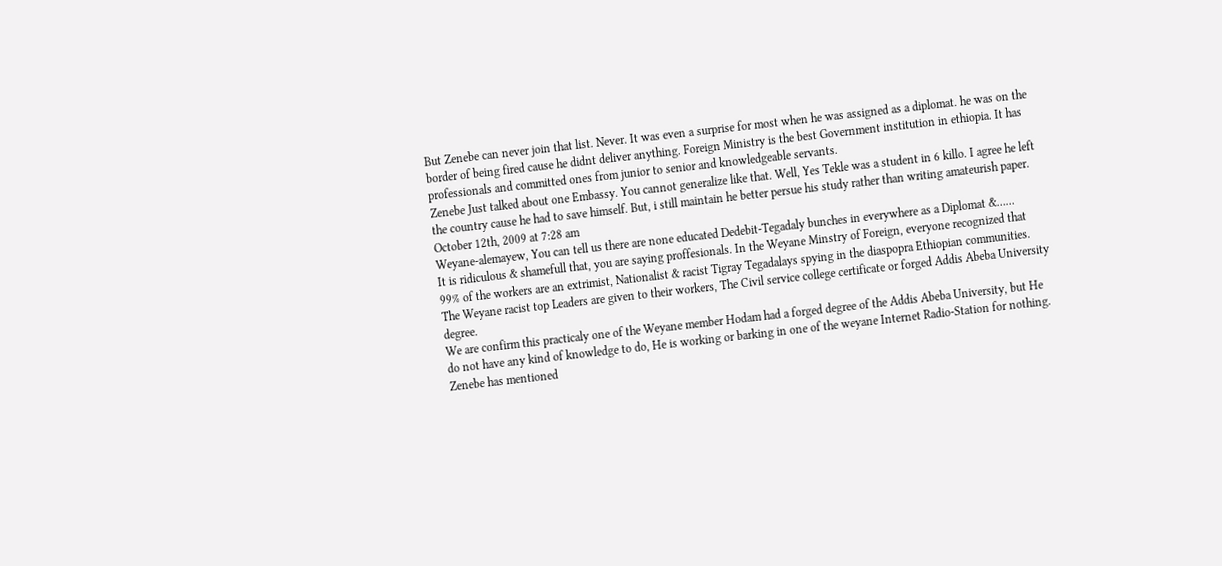But Zenebe can never join that list. Never. It was even a surprise for most when he was assigned as a diplomat. he was on the border of being fired cause he didnt deliver anything. Foreign Ministry is the best Government institution in ethiopia. It has professionals and committed ones from junior to senior and knowledgeable servants.
Zenebe Just talked about one Embassy. You cannot generalize like that. Well, Yes Tekle was a student in 6 killo. I agree he left the country cause he had to save himself. But, i still maintain he better persue his study rather than writing amateurish paper.
October 12th, 2009 at 7:28 am
Weyane-alemayew, You can tell us there are none educated Dedebit-Tegadaly bunches in everywhere as a Diplomat &……
It is ridiculous & shamefull that, you are saying proffesionals. In the Weyane Minstry of Foreign, everyone recognized that 99% of the workers are an extrimist, Nationalist & racist Tigray Tegadalays spying in the diaspopra Ethiopian communities.
The Weyane racist top Leaders are given to their workers, The Civil service college certificate or forged Addis Abeba University degree.
We are confirm this practicaly one of the Weyane member Hodam had a forged degree of the Addis Abeba University, but He do not have any kind of knowledge to do, He is working or barking in one of the weyane Internet Radio-Station for nothing.
Zenebe has mentioned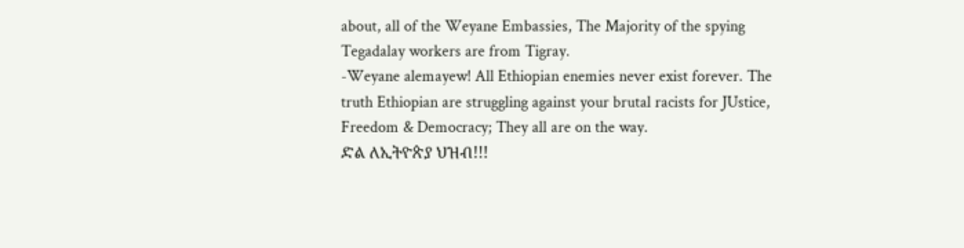about, all of the Weyane Embassies, The Majority of the spying Tegadalay workers are from Tigray.
-Weyane alemayew! All Ethiopian enemies never exist forever. The truth Ethiopian are struggling against your brutal racists for JUstice, Freedom & Democracy; They all are on the way.
ድል ለኢትዮጵያ ህዝብ!!!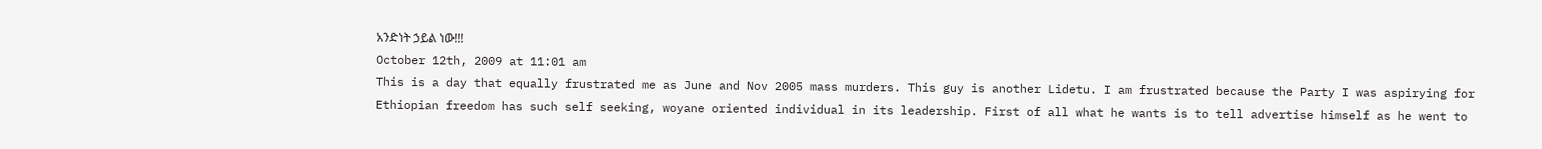አንድነት ኃይል ነው!!!
October 12th, 2009 at 11:01 am
This is a day that equally frustrated me as June and Nov 2005 mass murders. This guy is another Lidetu. I am frustrated because the Party I was aspirying for Ethiopian freedom has such self seeking, woyane oriented individual in its leadership. First of all what he wants is to tell advertise himself as he went to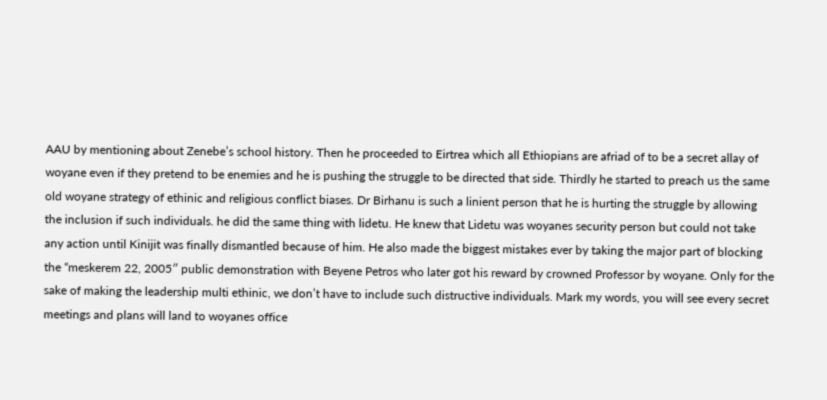AAU by mentioning about Zenebe’s school history. Then he proceeded to Eirtrea which all Ethiopians are afriad of to be a secret allay of woyane even if they pretend to be enemies and he is pushing the struggle to be directed that side. Thirdly he started to preach us the same old woyane strategy of ethinic and religious conflict biases. Dr Birhanu is such a linient person that he is hurting the struggle by allowing the inclusion if such individuals. he did the same thing with lidetu. He knew that Lidetu was woyanes security person but could not take any action until Kinijit was finally dismantled because of him. He also made the biggest mistakes ever by taking the major part of blocking the “meskerem 22, 2005″ public demonstration with Beyene Petros who later got his reward by crowned Professor by woyane. Only for the sake of making the leadership multi ethinic, we don’t have to include such distructive individuals. Mark my words, you will see every secret meetings and plans will land to woyanes office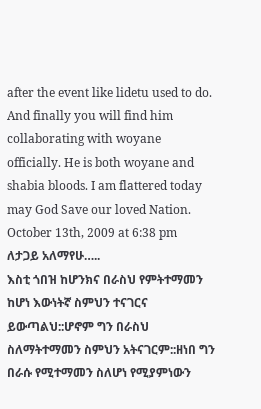after the event like lidetu used to do. And finally you will find him collaborating with woyane officially. He is both woyane and shabia bloods. I am flattered today may God Save our loved Nation.
October 13th, 2009 at 6:38 pm
ለታጋይ አለማየሁ…..
እስቲ ጎበዝ ከሆንክና በራስህ የምትተማመን ከሆነ እውነትኛ ስምህን ተናገርና ይውጣልህ::ሆኖም ግን በራስህ ስለማትተማመን ስምህን አትናገርም::ዘነበ ግን በራሱ የሚተማመን ስለሆነ የሚያምነውን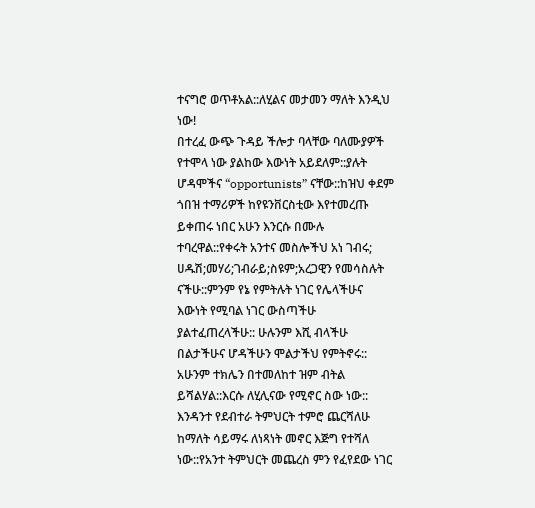ተናግሮ ወጥቶአል::ለሂልና መታመን ማለት እንዲህ ነው!
በተረፈ ውጭ ጉዳይ ችሎታ ባላቸው ባለሙያዎች የተሞላ ነው ያልከው እውነት አይደለም::ያሉት ሆዳሞችና “opportunists” ናቸው::ከዝህ ቀደም ጎበዝ ተማሪዎች ከየዩንቨርስቲው እየተመረጡ ይቀጠሩ ነበር አሁን እንርሱ በሙሉ ተባረዋል::የቀሩት አንተና መስሎችህ አነ ገብሩ; ሀዱሽ;መሃሪ;ገብራይ;ስዩም;አረጋዊን የመሳስሉት ናችሁ::ምንም የኔ የምትሉት ነገር የሌላችሁና እውነት የሚባል ነገር ውስጣችሁ ያልተፈጠረላችሁ:: ሁሉንም እሺ ብላችሁ በልታችሁና ሆዳችሁን ሞልታችህ የምትኖሩ::
አሁንም ተክሌን በተመለከተ ዝም ብትል ይሻልሃል::እርሱ ለሂሊናው የሚኖር ስው ነው:: እንዳንተ የደብተራ ትምህርት ተምሮ ጨርሻለሁ ከማለት ሳይማሩ ለነጻነት መኖር እጅግ የተሻለ ነው::የአንተ ትምህርት መጨረስ ምን የፈየደው ነገር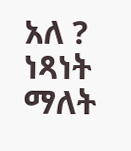አለ ? ነጻነት ማለት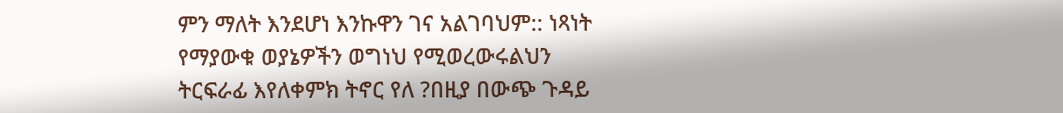ምን ማለት እንደሆነ እንኩዋን ገና አልገባህም:: ነጻነት የማያውቁ ወያኔዎችን ወግነህ የሚወረውሩልህን ትርፍራፊ እየለቀምክ ትኖር የለ ?በዚያ በውጭ ጉዳይ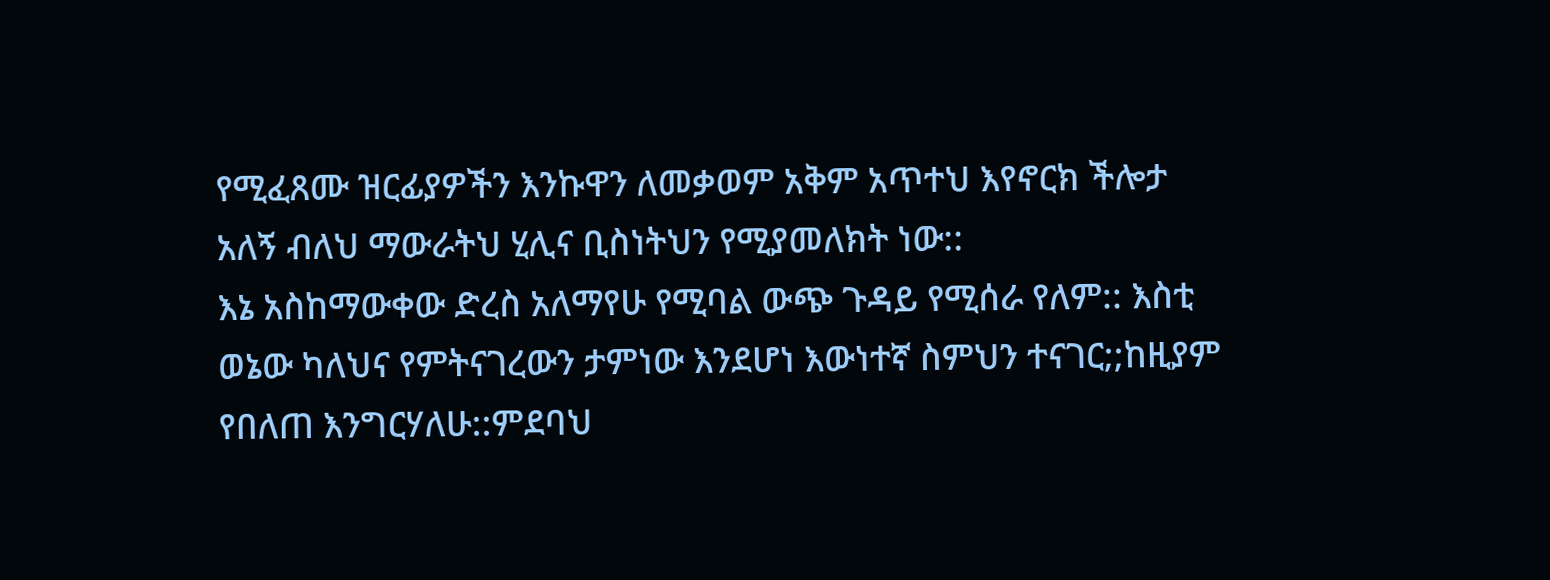የሚፈጸሙ ዝርፊያዎችን እንኩዋን ለመቃወም አቅም አጥተህ እየኖርክ ችሎታ አለኝ ብለህ ማውራትህ ሂሊና ቢስነትህን የሚያመለክት ነው::
እኔ አስከማውቀው ድረስ አለማየሁ የሚባል ውጭ ጉዳይ የሚሰራ የለም:: እስቲ ወኔው ካለህና የምትናገረውን ታምነው እንደሆነ እውነተኛ ስምህን ተናገር;;ከዚያም የበለጠ እንግርሃለሁ::ምደባህ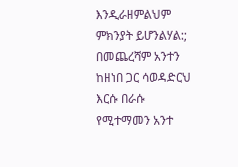እንዲራዘምልህም ምክንያት ይሆንልሃል:;
በመጨረሻም አንተን ከዘነበ ጋር ሳወዳድርህ እርሱ በራሱ የሚተማመን አንተ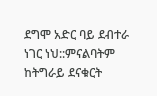ደግሞ አድር ባይ ደብተራ ነገር ነህ::ምናልባትም ከትግራይ ደናቁርት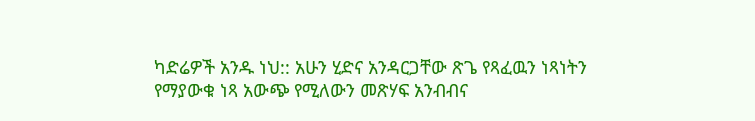ካድሬዎች አንዱ ነህ:: አሁን ሂድና አንዳርጋቸው ጽጌ የጻፈዉን ነጻነትን የማያውቁ ነጻ አውጭ የሚለውን መጽሃፍ አንብብና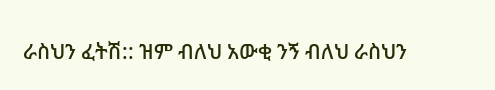ራስህን ፈትሽ:: ዝም ብለህ አውቂ ንኝ ብለህ ራስህን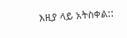እዚያ ላይ አትስቀል::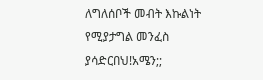ለግለሰቦች መብት እኩልነት የሚያታግል መንፈስ ያሳድርበህ!አሜን;;